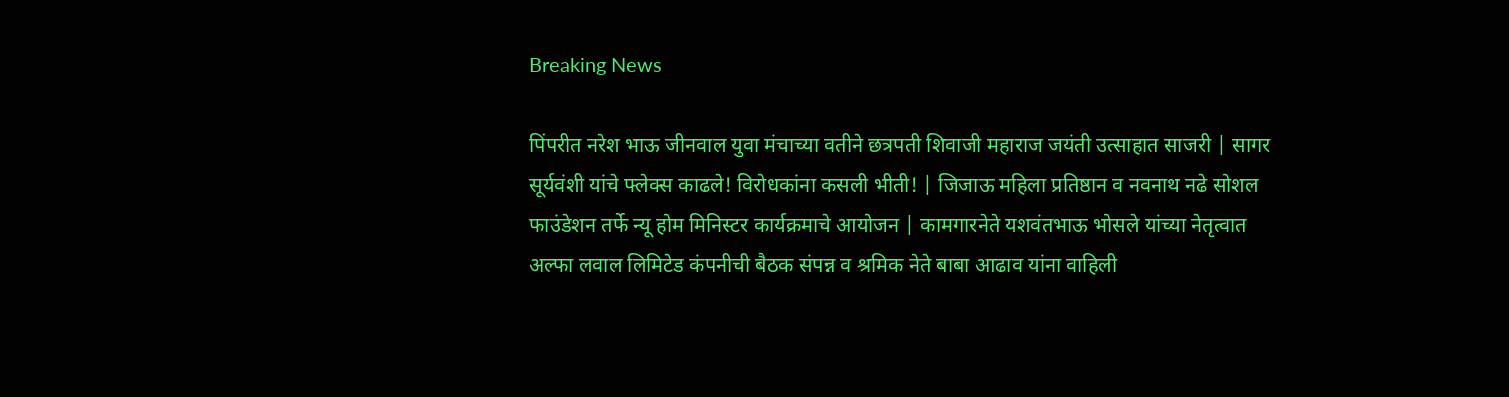Breaking News

पिंपरीत नरेश भाऊ जीनवाल युवा मंचाच्या वतीने छत्रपती शिवाजी महाराज जयंती उत्साहात साजरी | सागर सूर्यवंशी यांचे फ्लेक्स काढले! विरोधकांना कसली भीती! | जिजाऊ महिला प्रतिष्ठान व नवनाथ नढे सोशल फाउंडेशन तर्फे न्यू होम मिनिस्टर कार्यक्रमाचे आयोजन | कामगारनेते यशवंतभाऊ भोसले यांच्या नेतृत्वात अल्फा लवाल लिमिटेड कंपनीची बैठक संपन्न व श्रमिक नेते बाबा आढाव यांना वाहिली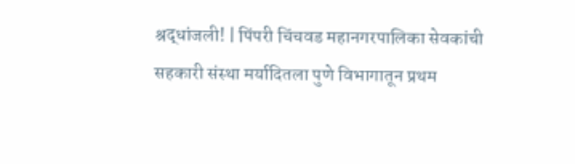श्रद्धांजली! | पिंपरी चिंचवड महानगरपालिका सेवकांची सहकारी संस्था मर्यादितला पुणे विभागातून प्रथम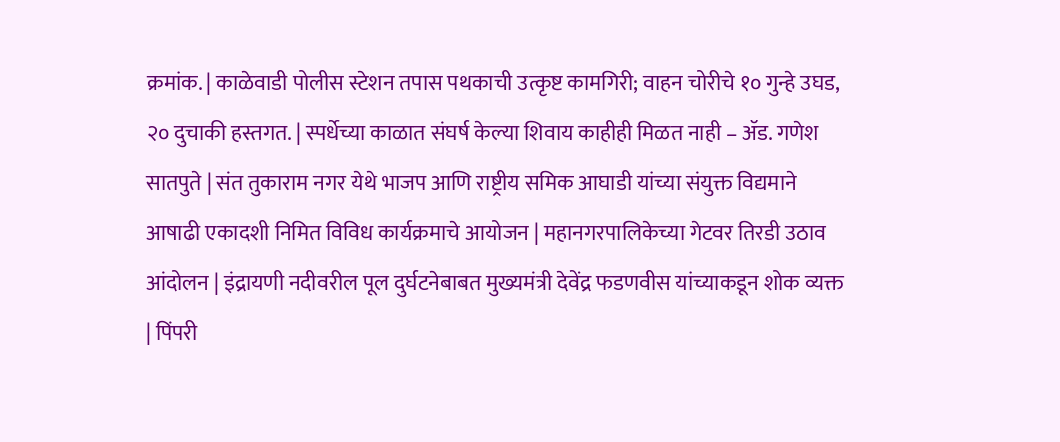क्रमांक. | काळेवाडी पोलीस स्टेशन तपास पथकाची उत्कृष्ट कामगिरी; वाहन चोरीचे १० गुन्हे उघड, २० दुचाकी हस्तगत. | स्पर्धेच्या काळात संघर्ष केल्या शिवाय काहीही मिळत नाही – ॲड. गणेश सातपुते | संत तुकाराम नगर येथे भाजप आणि राष्ट्रीय समिक आघाडी यांच्या संयुक्त विद्यमाने आषाढी एकादशी निमित विविध कार्यक्रमाचे आयोजन | महानगरपालिकेच्या गेटवर तिरडी उठाव आंदोलन | इंद्रायणी नदीवरील पूल दुर्घटनेबाबत मुख्यमंत्री देवेंद्र फडणवीस यांच्याकडून शोक व्यक्त | पिंपरी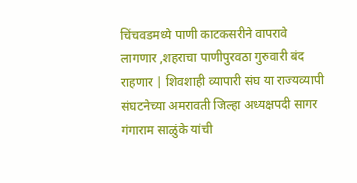चिंचवडमध्ये पाणी काटकसरीने वापरावे लागणार ,शहराचा पाणीपुरवठा गुरुवारी बंद राहणार | शिवशाही व्यापारी संघ या राज्यव्यापी संघटनेच्या अमरावती जिल्हा अध्यक्षपदी सागर गंगाराम साळुंके यांची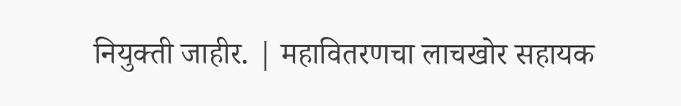नियुक्ती जाहीर. | महावितरणचा लाचखोर सहायक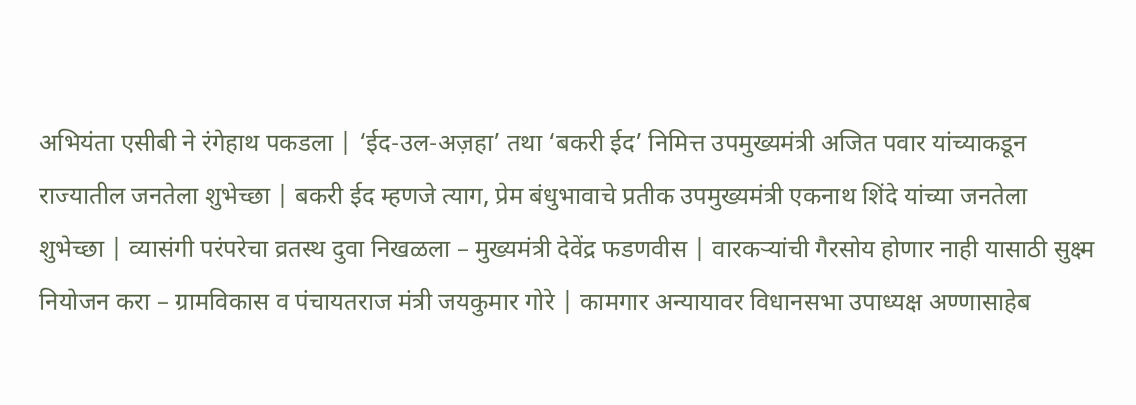अभियंता एसीबी ने रंगेहाथ पकडला | ‘ईद-उल-अज़हा’ तथा ‘बकरी ईद’ निमित्त उपमुख्यमंत्री अजित पवार यांच्याकडून राज्यातील जनतेला शुभेच्छा | बकरी ईद म्हणजे त्याग, प्रेम बंधुभावाचे प्रतीक उपमुख्यमंत्री एकनाथ शिंदे यांच्या जनतेला शुभेच्छा | व्यासंगी परंपरेचा व्रतस्थ दुवा निखळला – मुख्यमंत्री देवेंद्र फडणवीस | वारकऱ्यांची गैरसोय होणार नाही यासाठी सुक्ष्म नियोजन करा – ग्रामविकास व पंचायतराज मंत्री जयकुमार गोरे | कामगार अन्यायावर विधानसभा उपाध्यक्ष अण्णासाहेब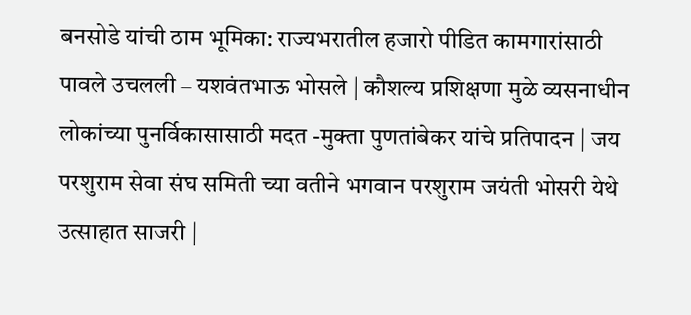बनसोडे यांची ठाम भूमिका: राज्यभरातील हजारो पीडित कामगारांसाठी पावले उचलली – यशवंतभाऊ भोसले | कौशल्य प्रशिक्षणा मुळे व्यसनाधीन लोकांच्या पुनर्विकासासाठी मदत -मुक्ता पुणतांबेकर यांचे प्रतिपादन | जय परशुराम सेवा संघ समिती च्या वतीने भगवान परशुराम जयंती भोसरी येथे उत्साहात साजरी |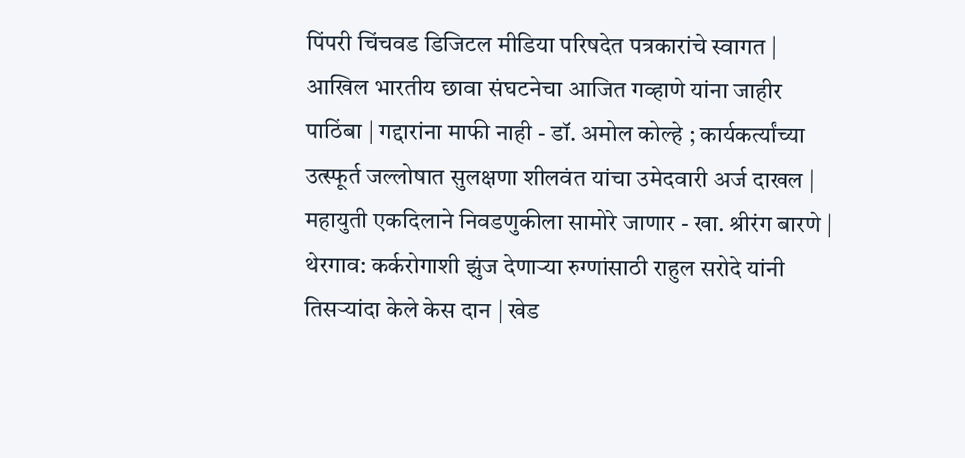पिंपरी चिंचवड डिजिटल मीडिया परिषदेत पत्रकारांचे स्वागत | आखिल भारतीय छावा संघटनेचा आजित गव्हाणे यांना जाहीर पाठिंबा | गद्दारांना माफी नाही - डॉ. अमोल कोल्हे ; कार्यकर्त्यांच्या उत्स्फूर्त जल्लोषात सुलक्षणा शीलवंत यांचा उमेदवारी अर्ज दाखल | महायुती एकदिलाने निवडणुकीला सामोरे जाणार - खा. श्रीरंग बारणे | थेरगाव: कर्करोगाशी झुंज देणाऱ्या रुग्णांसाठी राहुल सरोदे यांनी तिसऱ्यांदा केले केस दान | खेड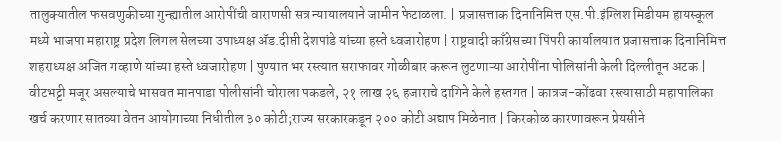तालुक्यातील फसवणुकीच्या गुन्ह्यातील आरोपींची वाराणसी सत्र न्यायालयाने जामीन फेटाळला. | प्रजासत्ताक दिनानिमित्त एस.पी.इंग्लिश मिडीयम हायस्कूल मध्ये भाजपा महाराष्ट्र प्रदेश लिगल सेलच्या उपाध्यक्ष ॲड.दीप्ती देशपांडे यांच्या हस्ते ध्वजारोहण | राष्ट्रवादी काँग्रेसच्या पिंपरी कार्यालयात प्रजासत्ताक दिनानिमित्त शहराध्यक्ष अजित गव्हाणे यांच्या हस्ते ध्वजारोहण | पुण्यात भर रस्त्यात सराफावर गोळीबार करून लुटणाऱ्या आरोपींना पोलिसांनी केली दिल्लीतून अटक | वीटभट्टी मजूर असल्याचे भासवत मानपाडा पोलीसांनी चोराला पकडले, २१ लाख २६ हजाराचे दागिने केले हस्तगत | कात्रज-कोंढवा रस्त्यासाठी महापालिका खर्च करणार सातव्या वेतन आयोगाच्या निधीतील ३० कोटी;राज्य सरकारकडून २०० कोटी अद्याप मिळेनात | किरकोळ कारणावरून प्रेयसीने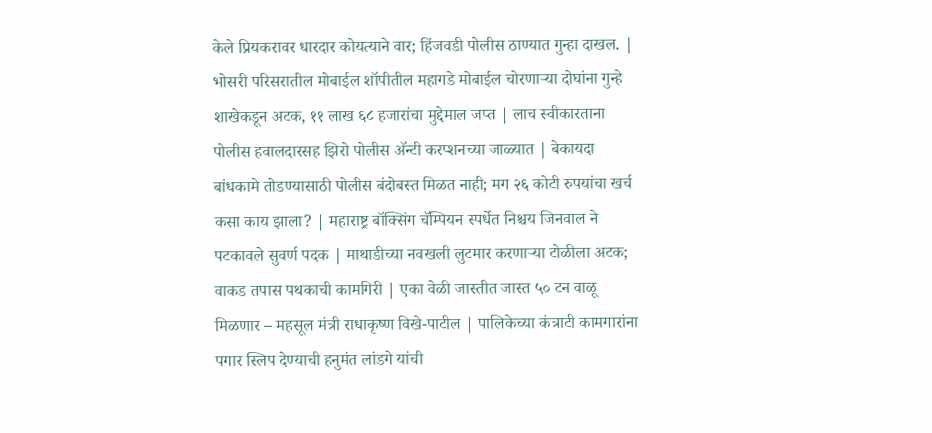केले प्रियकरावर धारदार कोयत्याने वार; हिंजवडी पोलीस ठाण्यात गुन्हा दाखल. | भोसरी परिसरातील मोबाईल शॉपीतील महागडे मोबाईल चोरणाऱ्या दोघांना गुन्हे शाखेकडून अटक, ११ लाख ६८ हजारांचा मुद्देमाल जप्त | लाच स्वीकारताना पोलीस हवालदारसह झिरो पोलीस अ‍ॅन्टी करप्शनच्या जाळ्यात | बेकायदा बांधकामे तोडण्यासाठी पोलीस बंदोबस्त मिळत नाही; मग २६ कोटी रुपयांचा खर्च कसा काय झाला? | महाराष्ट्र बॉक्सिंग चॅम्पियन स्पर्धेत निश्चय जिनवाल ने पटकावले सुवर्ण पदक | माथाडीच्या नवखली लुटमार करणाऱ्या टोळीला अटक; वाकड तपास पथकाची कामगिरी | एका वेळी जास्तीत जास्त ५० टन वाळू मिळणार – महसूल मंत्री राधाकृष्ण विखे-पाटील | पालिकेच्या कंत्राटी कामगारांना पगार स्लिप देण्याची हनुमंत लांडगे यांची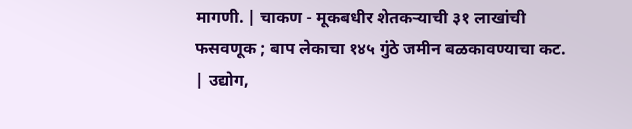मागणी. | चाकण - मूकबधीर शेतकऱ्याची ३१ लाखांची फसवणूक ; बाप लेकाचा १४५ गुंठे जमीन बळकावण्याचा कट. | उद्योग,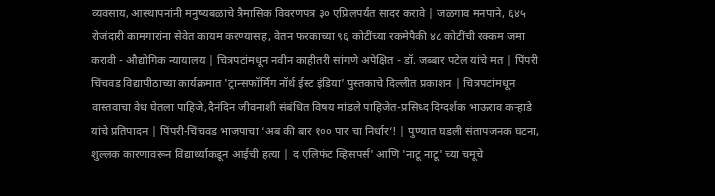व्यवसाय, आस्थापनांनी मनुष्यबळाचे त्रैमासिक विवरणपत्र ३० एप्रिलपर्यंत सादर करावे | जळगाव मनपाने, ६४५ रोजंदारी कामगारांना सेवेत कायम करण्यासह, वेतन फरकाच्या ९६ कोटींच्या रकमेपैकी ४८ कोटींची रक्कम जमा करावी - औद्योगिक न्यायालय | चित्रपटांमधून नवीन काहीतरी सांगणे अपेक्षित - डॉ. जब्बार पटेल यांचे मत | पिंपरी चिंचवड विद्यापीठाच्या कार्यक्रमात 'ट्रान्सफॉर्मिंग नॉर्थ ईस्ट इंडिया' पुस्तकाचे दिल्लीत प्रकाशन | चित्रपटांमधून वास्तवाचा वेध घेतला पाहिजे,दैनंदिन जीवनाशी संबंधित विषय मांडले पाहिजेत-प्रसिध्द दिग्दर्शक भाऊराव कऱ्हाडे यांचे प्रतिपादन | पिंपरी-चिंचवड भाजपाचा ‘अब की बार १०० पार चा निर्धार’! | पुण्यात घडली संतापजनक घटना, शुल्लक कारणावरून विद्यार्थ्याकडून आईची हत्या | द एलिफंट व्हिसपर्स' आणि 'नाटू नाटू' च्या चमूचे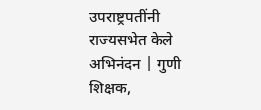उपराष्ट्रपतींनी राज्यसभेत केले अभिनंदन | गुणी शिक्षक,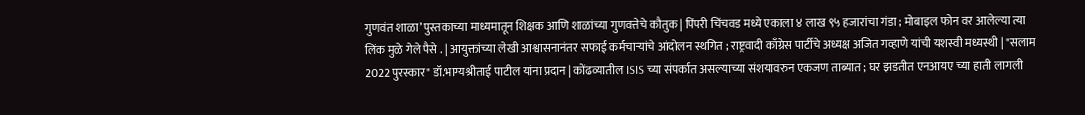गुणवंत शाळा’ पुस्तकाच्या माध्यमातून शिक्षक आणि शाळांच्या गुणवत्तेचे कौतुक | पिंपरी चिंचवड मध्ये एकाला ४ लाख ९५ हजारांचा गंडा ; मोबाइल फोन वर आलेल्या त्या लिंक मुळे गेले पैसे . | आयुक्तांच्या लेखी आश्वासनानंतर सफाई कर्मचाऱ्यांचे आंदोलन स्थगित ; राष्ट्रवादी काँग्रेस पार्टीचे अध्यक्ष अजित गव्हाणे यांची यशस्वी मध्यस्थी | "सलाम 2022 पुरस्कार" डॉ.भाग्यश्रीताई पाटील यांना प्रदान | कोंढव्यातील ISIS च्या संपर्कात असल्याच्या संशयावरुन एकजण ताब्यात ; घर झडतीत एनआयए च्या हाती लागली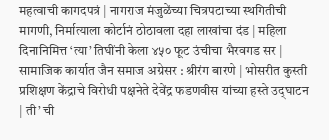महत्वाची कागदपत्रं | नागराज मंजुळेंच्या चित्रपटाच्या स्थगितीची मागणी, निर्मात्याला कोर्टानं ठोठावला दहा लाखांचा दंड | महिला दिनानिमित्त ‘त्या’ तिघींनी केला ४५० फूट उंचीचा भैरवगड सर | सामाजिक कार्यात जैन समाज अग्रेसर : श्रीरंग बारणे | भोसरीत कुस्ती प्रशिक्षण केंद्राचे विरोधी पक्षनेते देवेंद्र फडणवीस यांच्या हस्ते उद्‌घाटन  | ती’ ची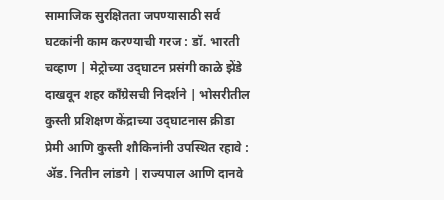सामाजिक सुरक्षितता जपण्यासाठी सर्व घटकांनी काम करण्याची गरज : डॉ. भारती चव्हाण | मेट्रोच्या उद्‌घाटन प्रसंगी काळे झेंडे दाखवून शहर कॉंग्रेसची निदर्शने | भोसरीतील कुस्ती प्रशिक्षण केंद्राच्या उद्‌घाटनास क्रीडा प्रेमी आणि कुस्ती शौकिनांनी उपस्थित रहावे : ॲड. नितीन लांडगे | राज्यपाल आणि दानवे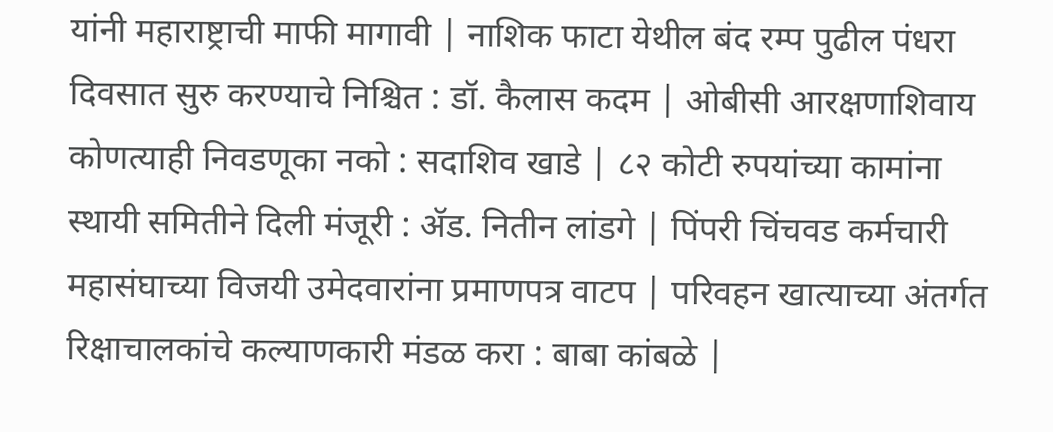यांनी महाराष्ट्राची माफी मागावी | नाशिक फाटा येथील बंद रम्प पुढील पंधरा दिवसात सुरु करण्याचे निश्चित : डॉ. कैलास कदम | ओबीसी आरक्षणाशिवाय कोणत्याही निवडणूका नको : सदाशिव खाडे | ८२ कोटी रुपयांच्या कामांना स्थायी समितीने दिली मंजूरी : ॲड. नितीन लांडगे | पिंपरी चिंचवड कर्मचारी महासंघाच्या विजयी उमेदवारांना प्रमाणपत्र वाटप | परिवहन खात्याच्या अंतर्गत रिक्षाचालकांचे कल्याणकारी मंडळ करा : बाबा कांबळे |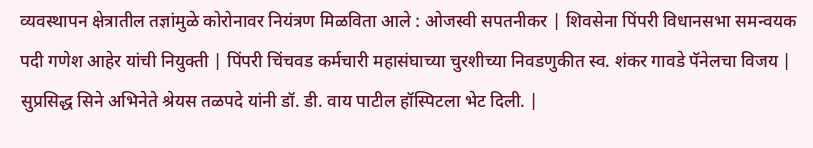व्यवस्थापन क्षेत्रातील तज्ञांमुळे कोरोनावर नियंत्रण मिळविता आले : ओजस्वी सपतनीकर | शिवसेना पिंपरी विधानसभा समन्वयक पदी गणेश आहेर यांची नियुक्ती | पिंपरी चिंचवड कर्मचारी महासंघाच्या चुरशीच्या निवडणुकीत स्व. शंकर गावडे पॅनेलचा विजय | सुप्रसिद्ध सिने अभिनेते श्रेयस तळपदे यांनी डॉ. डी. वाय पाटील हॉस्पिटला भेट दिली. |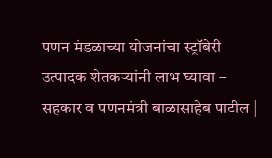पणन मंडळाच्या योजनांचा स्ट्रॉबेरी उत्पादक शेतकऱ्यांनी लाभ घ्यावा – सहकार व पणनमंत्री बाळासाहेब पाटील |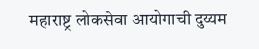महाराष्ट्र लोकसेवा आयोगाची दुय्यम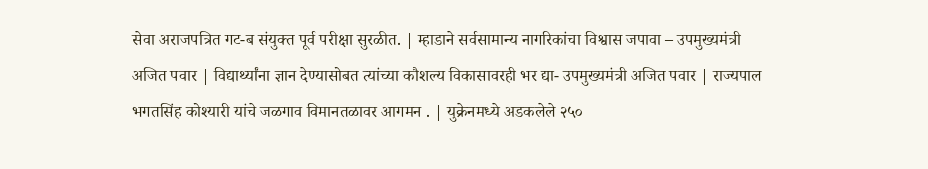सेवा अराजपत्रित गट-ब संयुक्त पूर्व परीक्षा सुरळीत. | म्हाडाने सर्वसामान्य नागरिकांचा विश्वास जपावा – उपमुख्यमंत्री अजित पवार | विद्यार्थ्यांना ज्ञान देण्यासोबत त्यांच्या कौशल्य विकासावरही भर द्या- उपमुख्यमंत्री अजित पवार | राज्यपाल भगतसिंह कोश्यारी यांचे जळगाव विमानतळावर आगमन . | युक्रेनमध्ये अडकलेले २५०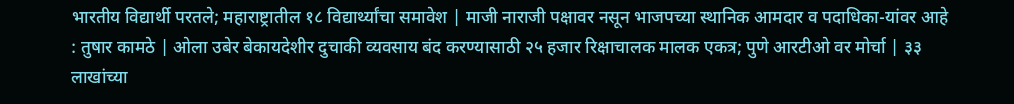भारतीय विद्यार्थी परतले; महाराष्ट्रातील १८ विद्यार्थ्यांचा समावेश | माजी नाराजी पक्षावर नसून भाजपच्या स्थानिक आमदार व पदाधिका-यांवर आहे : तुषार कामठे | ओला उबेर बेकायदेशीर दुचाकी व्यवसाय बंद करण्यासाठी २५ हजार रिक्षाचालक मालक एकत्र; पुणे आरटीओ वर मोर्चा | ३३ लाखांच्या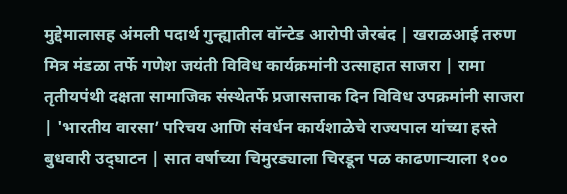मुद्देमालासह अंमली पदार्थ गुन्ह्यातील वॉन्टेड आरोपी जेरबंद | खराळआई तरुण मित्र मंडळा तर्फे गणेश जयंती विविध कार्यक्रमांनी उत्साहात साजरा | रामा तृतीयपंथी दक्षता सामाजिक संस्थेतर्फे प्रजासत्ताक दिन विविध उपक्रमांनी साजरा | 'भारतीय वारसा’ परिचय आणि संवर्धन कार्यशाळेचे राज्यपाल यांच्या हस्ते बुधवारी उद्‌घाटन | सात वर्षाच्या चिमुरड्याला चिरडून पळ काढणाऱ्याला १००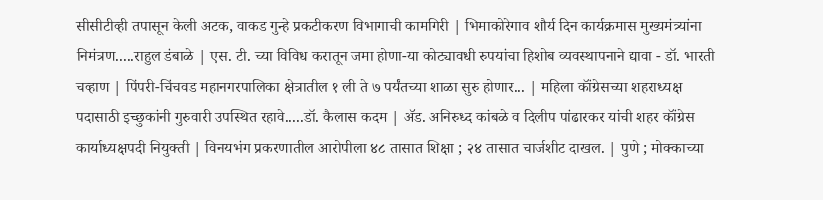सीसीटीव्ही तपासून केली अटक, वाकड गुन्हे प्रकटीकरण विभागाची कामगिरी | भिमाकोरेगाव शौर्य दिन कार्यक्रमास मुख्यमंत्र्यांना निमंत्रण.....राहुल डंबाळे | एस. टी. च्या विविध करातून जमा होणा-या कोट्यावधी रुपयांचा हिशोब व्यवस्थापनाने द्यावा - डॉ. भारती चव्हाण | पिंपरी-चिंचवड महानगरपालिका क्षेत्रातील १ ली ते ७ पर्यंतच्या शाळा सुरु होणार... | महिला कॉंग्रेसच्या शहराध्यक्ष पदासाठी इच्छुकांनी गुरुवारी उपस्थित रहावे.....डॉ. कैलास कदम | ॲड. अनिरुध्द कांबळे व दिलीप पांढारकर यांची शहर कॉंग्रेस कार्याध्यक्षपदी नियुक्ती | विनयभंग प्रकरणातील आरोपीला ४८ तासात शिक्षा ; २४ तासात चार्जशीट दाखल. | पुणे ; मोक्काच्या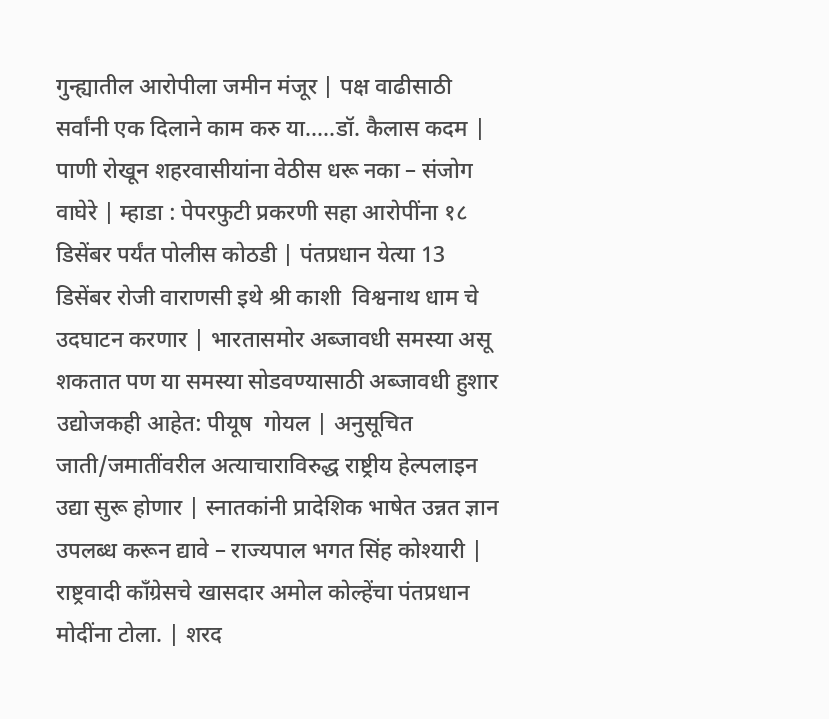गुन्ह्यातील आरोपीला जमीन मंजूर | पक्ष वाढीसाठी सर्वांनी एक दिलाने काम करु या.....डॉ. कैलास कदम | पाणी रोखून शहरवासीयांना वेठीस धरू नका – संजोग वाघेरे | म्हाडा : पेपरफुटी प्रकरणी सहा आरोपींना १८ डिसेंबर पर्यंत पोलीस कोठडी | पंतप्रधान येत्या 13 डिसेंबर रोजी वाराणसी इथे श्री काशी  विश्वनाथ धाम चे उदघाटन करणार | भारतासमोर अब्जावधी समस्या असू शकतात पण या समस्या सोडवण्यासाठी अब्जावधी हुशार उद्योजकही आहेत: पीयूष  गोयल | अनुसूचित जाती/जमातींवरील अत्याचाराविरुद्ध राष्ट्रीय हेल्पलाइन उद्या सुरू होणार | स्नातकांनी प्रादेशिक भाषेत उन्नत ज्ञान उपलब्ध करून द्यावे – राज्यपाल भगत सिंह कोश्यारी | राष्ट्रवादी काँग्रेसचे खासदार अमोल कोल्हेंचा पंतप्रधान मोदींना टोला. | शरद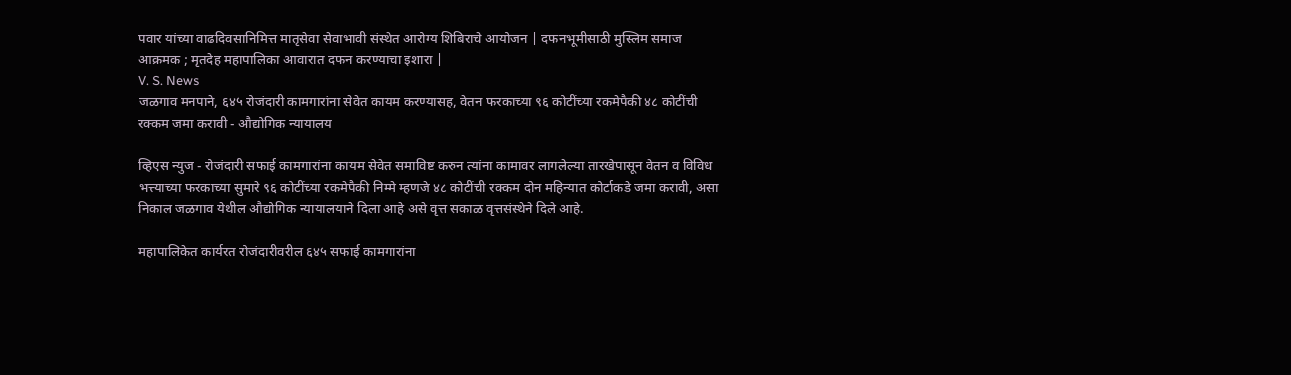पवार यांच्या वाढदिवसानिमित्त मातृसेवा सेवाभावी संस्थेत आरोग्य शिबिराचे आयोजन | दफनभूमीसाठी मुस्लिम समाज आक्रमक ; मृतदेह महापालिका आवारात दफन करण्याचा इशारा |
V. S. News
जळगाव मनपाने, ६४५ रोजंदारी कामगारांना सेवेत कायम करण्यासह, वेतन फरकाच्या ९६ कोटींच्या रकमेपैकी ४८ कोटींची रक्कम जमा करावी - औद्योगिक न्यायालय

व्हिएस न्युज - रोजंदारी सफाई कामगारांना कायम सेवेत समाविष्ट करुन त्यांना कामावर लागलेल्या तारखेपासून वेतन व विविध भत्त्याच्या फरकाच्या सुमारे ९६ कोटींच्या रकमेपैकी निम्मे म्हणजे ४८ कोटींची रक्कम दोन महिन्यात कोर्टाकडे जमा करावी, असा निकाल जळगाव येथील औद्योगिक न्यायालयाने दिला आहे असे वृत्त सकाळ वृत्तसंस्थेने दिले आहे.

महापालिकेत कार्यरत रोजंदारीवरील ६४५ सफाई कामगारांना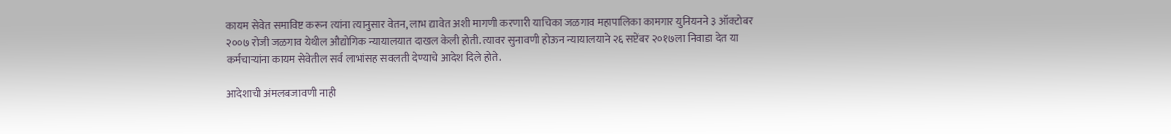कायम सेवेत समाविष्ट करून त्यांना त्यानुसार वेतन, लाभ द्यावेत अशी मागणी करणारी याचिका जळगाव महापालिका कामगार युनियनने ३ ऑक्टोबर २००७ रोजी जळगाव येथील औद्योगिक न्यायालयात दाखल केली होती. त्यावर सुनावणी होऊन न्यायालयाने २६ सप्टेंबर २०१७ला निवाडा देत या कर्मचाऱ्यांना कायम सेवेतील सर्व लाभांसह सवलती देण्याचे आदेश दिले होते.

आदेशाची अंमलबजावणी नाही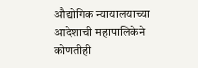औद्योगिक न्यायालयाच्या आदेशाची महापालिकेने कोणतीही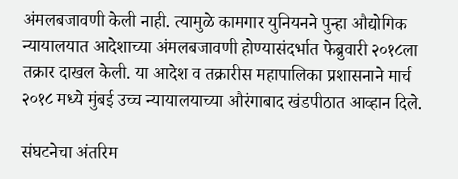अंमलबजावणी केली नाही. त्यामुळे कामगार युनियनने पुन्हा औद्योगिक न्यायालयात आदेशाच्या अंमलबजावणी होण्यासंदर्भात फेब्रुवारी २०१८ला तक्रार दाखल केली. या आदेश व तक्रारीस महापालिका प्रशासनाने मार्च २०१८ मध्ये मुंबई उच्च न्यायालयाच्या औरंगाबाद खंडपीठात आव्हान दिले.

संघटनेचा अंतरिम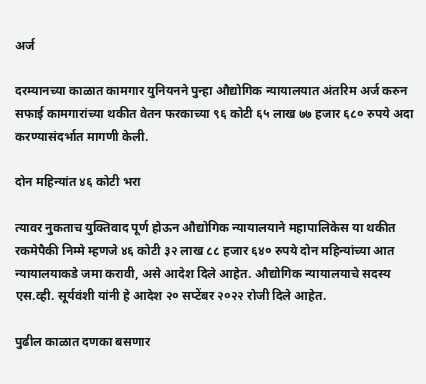अर्ज

दरम्यानच्या काळात कामगार युनियनने पुन्हा औद्योगिक न्यायालयात अंतरिम अर्ज करुन सफाई कामगारांच्या थकीत वेतन फरकाच्या ९६ कोटी ६५ लाख ७७ हजार ६८० रुपये अदा करण्यासंदर्भात मागणी केली.

दोन महिन्यांत ४६ कोटी भरा

त्यावर नुकताच युक्तिवाद पूर्ण होऊन औद्योगिक न्यायालयाने महापालिकेस या थकीत रकमेपैकी निम्मे म्हणजे ४६ कोटी ३२ लाख ८८ हजार ६४० रुपये दोन महिन्यांच्या आत न्यायालयाकडे जमा करावी, असे आदेश दिले आहेत. औद्योगिक न्यायालयाचे सदस्य एस.व्ही. सूर्यवंशी यांनी हे आदेश २० सप्टेंबर २०२२ रोजी दिले आहेत.

पुढील काळात दणका बसणार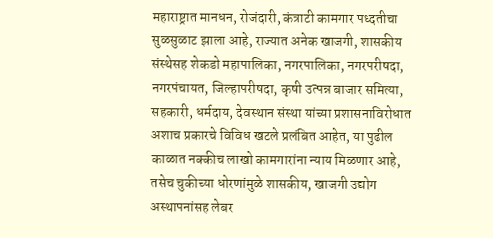महाराष्ट्रात मानधन, रोजंदारी, कंत्राटी कामगार पध्दतीचा सुळसुळाट झाला आहे, राज्यात अनेक खाजगी, शासकीय संस्थेसह शेकडो महापालिका, नगरपालिका, नगरपरीषदा, नगरपंचायत, जिल्हापरीषदा, कृषी उत्पन्न बाजार समित्या, सहकारी, धर्मदाय, देवस्थान संस्था यांच्या प्रशासनाविरोधात अशाच प्रकारचे विविध खटले प्रलंबित आहेत, या पुढील काळात नक्कीच लाखो कामगारांना न्याय मिळणार आहे, तसेच चुकीच्या धोरणांमुळे शासकीय, खाजगी उद्योग अस्थापनांसह लेबर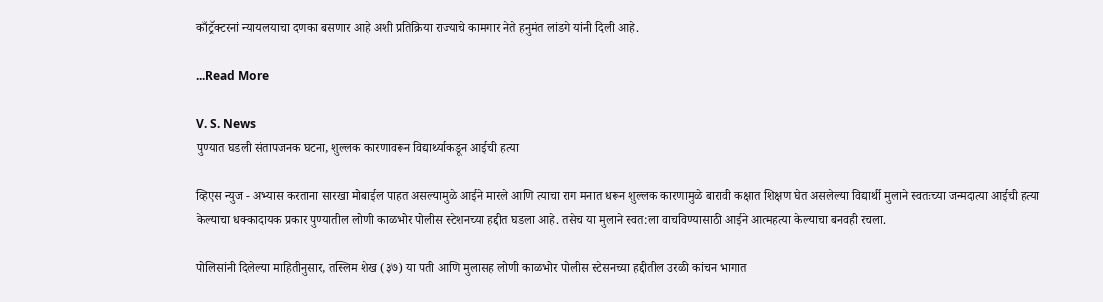काँट्रॅक्टरनां न्यायलयाचा दणका बसणार आहे अशी प्रतिक्रिया राज्याचे कामगार नेते हनुमंत लांडगे यांनी दिली आहे.

...Read More

V. S. News
पुण्यात घडली संतापजनक घटना, शुल्लक कारणावरून विद्यार्थ्याकडून आईची हत्या

व्हिएस न्युज - अभ्यास करताना सारखा मोबाईल पाहत असल्यामुळे आईने मारले आणि त्याचा राग मनात धरून शुल्लक कारणामुळे बारावी कक्षात शिक्षण घेत असलेल्या विद्यार्थी मुलाने स्वतःच्या जन्मदात्या आईची हत्या केल्याचा धक्कादायक प्रकार पुण्यातील लोणी काळभोर पोलीस स्टेशनच्या हद्दीत घडला आहे. तसेच या मुलाने स्वत:ला वाचविण्यासाठी आईने आत्महत्या केल्याचा बनवही रचला.

पोलिसांनी दिलेल्या माहितीनुसार, तस्लिम शेख (३७) या पती आणि मुलासह लोणी काळभोर पोलीस स्टेसनच्या हद्दीतील उरळी कांचन भागात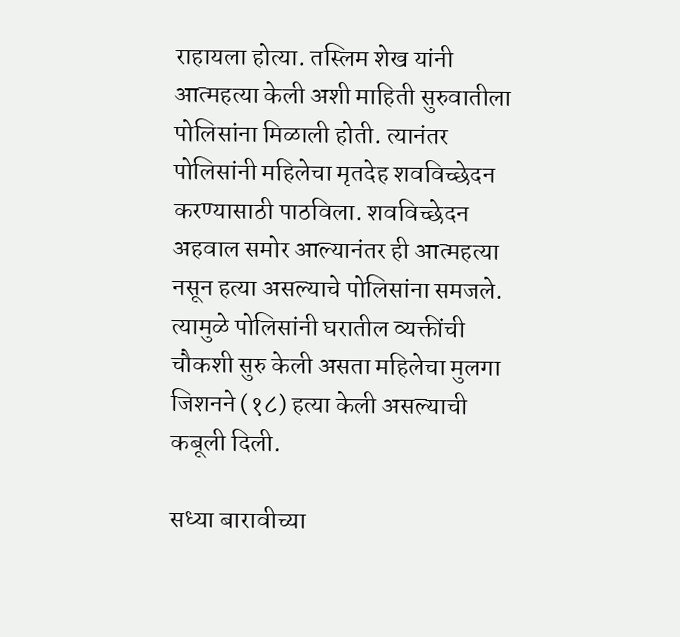राहायला होत्या. तस्लिम शेख यांनी आत्महत्या केली अशी माहिती सुरुवातीला पोलिसांना मिळाली होती. त्यानंतर पोलिसांनी महिलेचा मृतदेह शवविच्छेदन करण्यासाठी पाठविला. शवविच्छेदन अहवाल समोर आल्यानंतर ही आत्महत्या नसून हत्या असल्याचे पोलिसांना समजले. त्यामुळे पोलिसांनी घरातील व्यक्तींची चौकशी सुरु केली असता महिलेचा मुलगा जिशनने (१८) हत्या केली असल्याची कबूली दिली.

सध्या बारावीच्या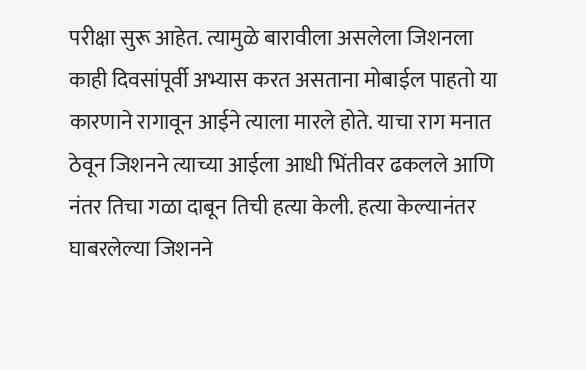परीक्षा सुरू आहेत. त्यामुळे बारावीला असलेला जिशनला काही दिवसांपूर्वी अभ्यास करत असताना मोबाईल पाहतो या कारणाने रागावून आईने त्याला मारले होते. याचा राग मनात ठेवून जिशनने त्याच्या आईला आधी भिंतीवर ढकलले आणि नंतर तिचा गळा दाबून तिची हत्या केली. हत्या केल्यानंतर घाबरलेल्या जिशनने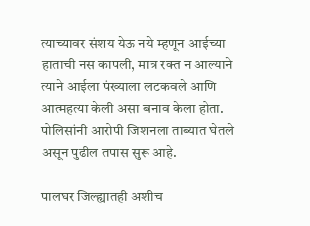त्याच्यावर संशय येऊ नये म्हणून आईच्या हाताची नस कापली, मात्र रक्त न आल्याने त्याने आईला पंख्याला लटकवले आणि आत्महत्या केली असा बनाव केला होता. पोलिसांनी आरोपी जिशनला ताब्यात घेतले असून पुढील तपास सुरू आहे.

पालघर जिल्ह्यातही अशीच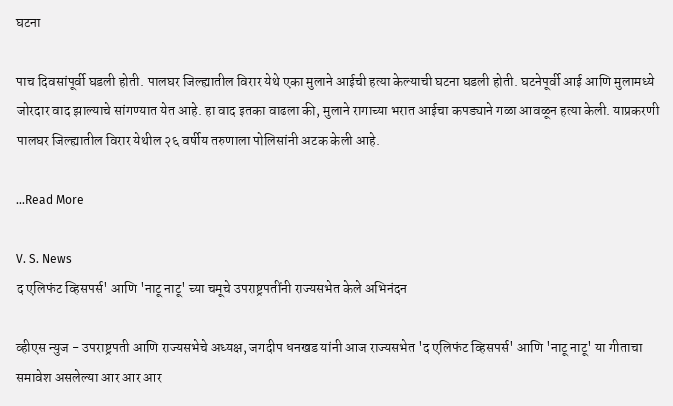घटना

पाच दिवसांपूर्वी घडली होती. पालघर जिल्ह्यातील विरार येथे एका मुलाने आईची हत्या केल्याची घटना घडली होती. घटनेपूर्वी आई आणि मुलामध्ये जोरदार वाद झाल्याचे सांगण्यात येत आहे. हा वाद इतका वाढला की, मुलाने रागाच्या भरात आईचा कपड्याने गळा आवळून हत्या केली. याप्रकरणी पालघर जिल्ह्यातील विरार येथील २६ वर्षीय तरुणाला पोलिसांनी अटक केली आहे.

...Read More

V. S. News
द एलिफंट व्हिसपर्स' आणि 'नाटू नाटू' च्या चमूचे उपराष्ट्रपतींनी राज्यसभेत केले अभिनंदन

व्हीएस न्युज - उपराष्ट्रपती आणि राज्यसभेचे अध्यक्ष, जगदीप धनखड यांनी आज राज्यसभेत 'द एलिफंट व्हिसपर्स' आणि 'नाटू नाटू' या गीताचा समावेश असलेल्या आर आर आर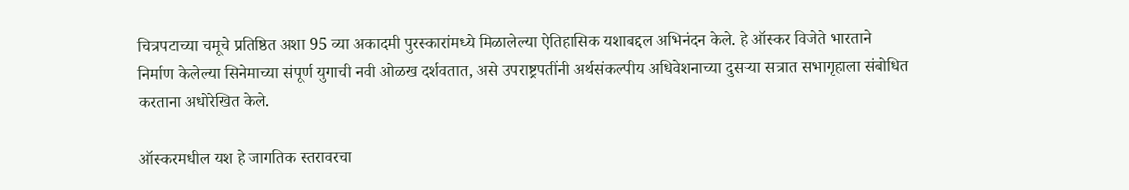चित्रपटाच्या चमूचे प्रतिष्ठित अशा 95 व्या अकादमी पुरस्कारांमध्ये मिळालेल्या ऐतिहासिक यशाबद्दल अभिनंदन केले. हे ऑस्कर विजेते भारताने निर्माण केलेल्या सिनेमाच्या संपूर्ण युगाची नवी ओळख दर्शवतात, असे उपराष्ट्रपतींनी अर्थसंकल्पीय अधिवेशनाच्या दुसऱ्या सत्रात सभागृहाला संबोधित करताना अधोरेखित केले.

ऑस्करमधील यश हे जागतिक स्तरावरचा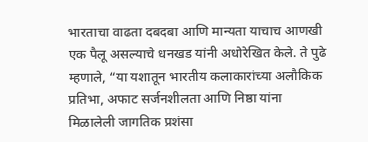भारताचा वाढता दबदबा आणि मान्यता याचाच आणखी एक पैलू असल्याचे धनखड यांनी अधोरेखित केले. ते पुढे म्हणाले, “या यशातून भारतीय कलाकारांच्या अलौकिक प्रतिभा, अफाट सर्जनशीलता आणि निष्ठा यांना मिळालेली जागतिक प्रशंसा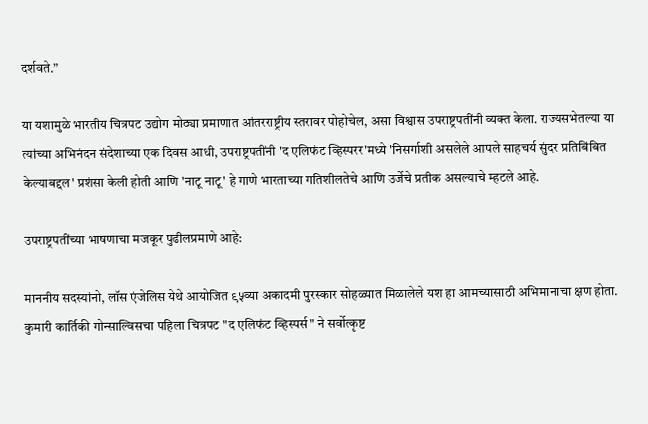दर्शवते.”

या यशामुळे भारतीय चित्रपट उद्योग मोठ्या प्रमाणात आंतरराष्ट्रीय स्तरावर पोहोचेल, असा विश्वास उपराष्ट्रपतींनी व्यक्त केला. राज्यसभेतल्या या त्यांच्या अभिनंदन संदेशाच्या एक दिवस आधी, उपराष्ट्रपतींनी 'द एलिफंट व्हिस्परर'मध्ये 'निसर्गाशी असलेले आपले साहचर्य सुंदर प्रतिबिंबित केल्याबद्दल' प्रशंसा केली होती आणि 'नाटू नाटू' हे गाणे भारताच्या गतिशीलतेचे आणि उर्जेचे प्रतीक असल्याचे म्हटले आहे.

उपराष्ट्रपतींच्या भाषणाचा मजकूर पुढीलप्रमाणे आहे:

माननीय सदस्यांनो, लॉस एंजेलिस येथे आयोजित ९५व्या अकादमी पुरस्कार सोहळ्यात मिळालेले यश हा आमच्यासाठी अभिमानाचा क्षण होता. कुमारी कार्तिकी गोन्साल्विसचा पहिला चित्रपट "द एलिफंट व्हिस्पर्स" ने सर्वोत्कृष्ट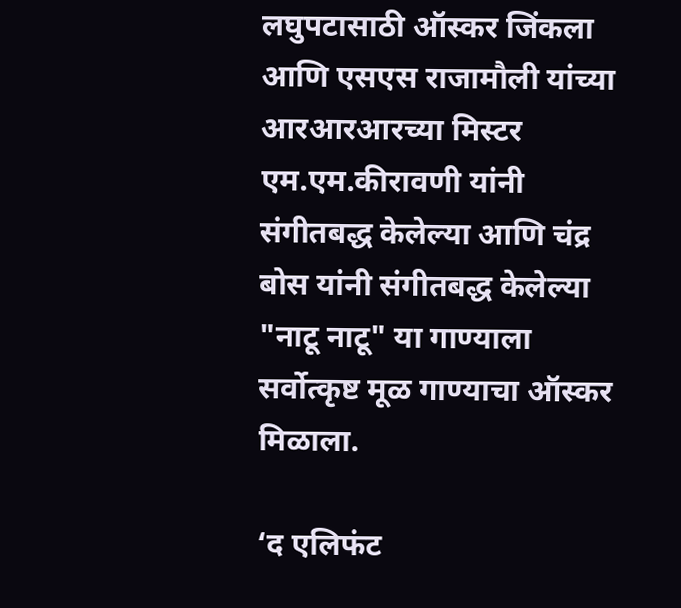लघुपटासाठी ऑस्कर जिंकला आणि एसएस राजामौली यांच्या आरआरआरच्या मिस्टर एम.एम.कीरावणी यांनी संगीतबद्ध केलेल्या आणि चंद्र बोस यांनी संगीतबद्ध केलेल्या "नाटू नाटू" या गाण्याला सर्वोत्कृष्ट मूळ गाण्याचा ऑस्कर मिळाला.

‘द एलिफंट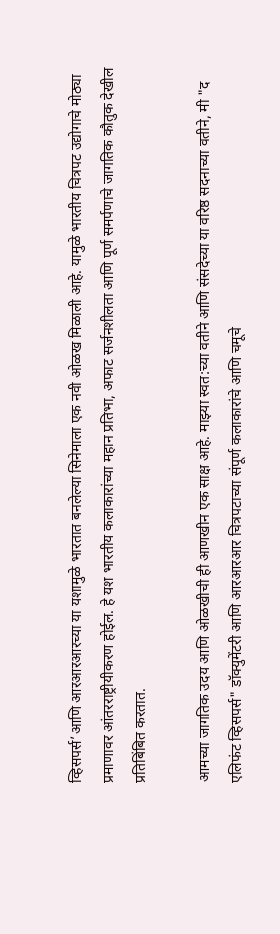व्हिसपर्स’आणि आरआरआरच्या या यशामुळे भारतात बनलेल्या सिनेमाला एक नवी ओळख मिळाली आहे. यामुळे भारतीय चित्रपट उद्योगाचे मोठ्या प्रमाणावर आंतरराष्ट्रीयीकरण होईल. हे यश भारतीय कलाकारांच्या महान प्रतिभा, अफाट सर्जनशीलता आणि पूर्ण समर्पणाचे जागतिक कौतुक देखील प्रतिबिंबित करतात.

आमच्या जागतिक उदय आणि ओळखीची ही आणखीन एक साक्ष आहे. माझ्या स्वत:च्या वतीने आणि संसदेच्या या वरिष्ठ सदनाच्या वतीने, मी "द एलिफंट व्हिसपर्स" डॉक्युमेंटरी आणि आरआरआर चित्रपटाच्या संपूर्ण कलाकारांचे आणि चमूचे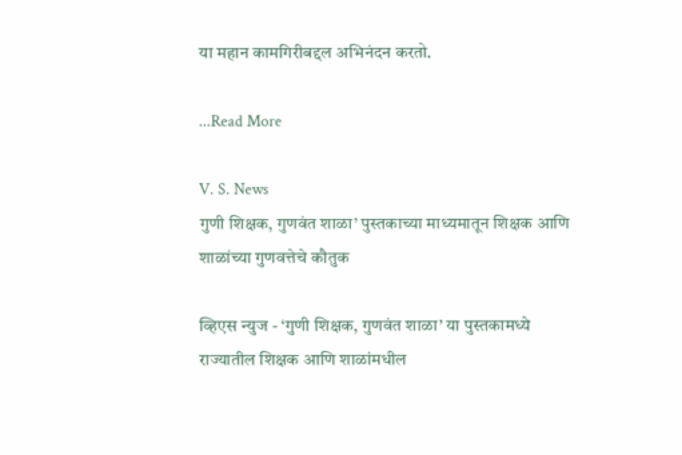या महान कामगिरीबद्दल अभिनंदन करतो.

...Read More

V. S. News
गुणी शिक्षक, गुणवंत शाळा’ पुस्तकाच्या माध्यमातून शिक्षक आणि शाळांच्या गुणवत्तेचे कौतुक

व्हिएस न्युज - ‘गुणी शिक्षक, गुणवंत शाळा’ या पुस्तकामध्ये राज्यातील शिक्षक आणि शाळांमधील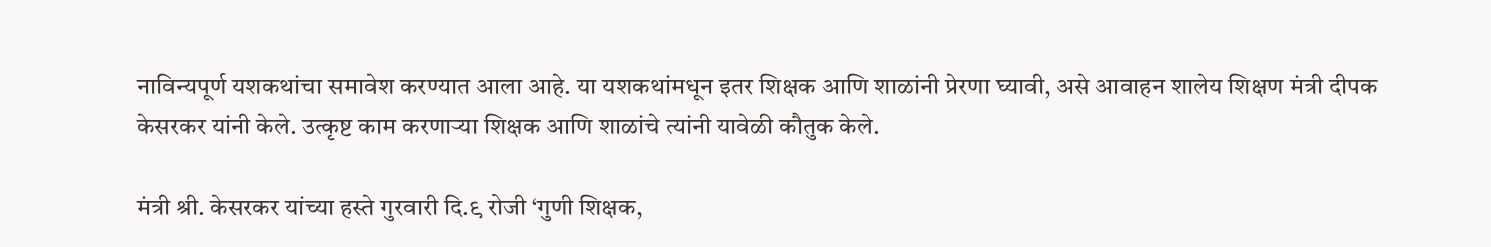नाविन्यपूर्ण यशकथांचा समावेश करण्यात आला आहे. या यशकथांमधून इतर शिक्षक आणि शाळांनी प्रेरणा घ्यावी, असे आवाहन शालेय शिक्षण मंत्री दीपक केसरकर यांनी केले. उत्कृष्ट काम करणाऱ्या शिक्षक आणि शाळांचे त्यांनी यावेळी कौतुक केले.

मंत्री श्री. केसरकर यांच्या हस्ते गुरवारी दि.९ रोजी ‘गुणी शिक्षक,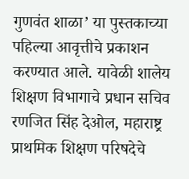गुणवंत शाळा’ या पुस्तकाच्या पहिल्या आवृत्तीचे प्रकाशन करण्यात आले. यावेळी शालेय शिक्षण विभागाचे प्रधान सचिव रणजित सिंह देओल, महाराष्ट्र प्राथमिक शिक्षण परिषदेचे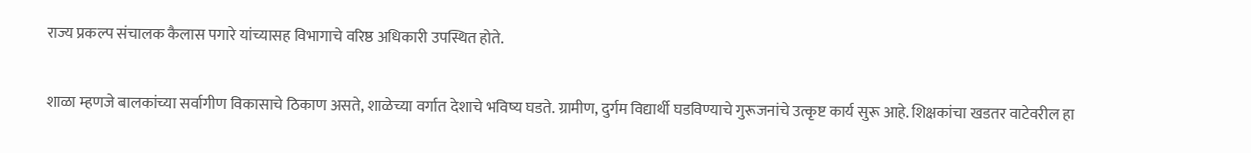राज्य प्रकल्प संचालक कैलास पगारे यांच्यासह विभागाचे वरिष्ठ अधिकारी उपस्थित होते.

शाळा म्हणजे बालकांच्या सर्वागीण विकासाचे ठिकाण असते, शाळेच्या वर्गात देशाचे भविष्य घडते. ग्रामीण, दुर्गम विद्यार्थी घडविण्याचे गुरूजनांचे उत्कृष्ट कार्य सुरू आहे. शिक्षकांचा खडतर वाटेवरील हा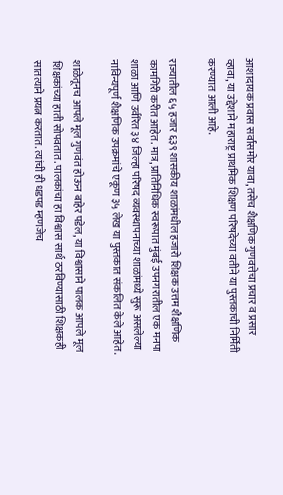आशादायक प्रवास सर्वांसमोर यावा, तसेच शैक्षणिक गुणवत्तेचा प्रचार व प्रसार व्हावा, या उद्देशाने महाराष्ट्र प्राथमिक शिक्षण परिषदेच्या वतीने या पुस्तकाची निर्मिती करण्यात आली आहे.

राज्यातील ६५ हजार ६३९ शासकीय शाळांमधील हजारो शिक्षक उत्तम शैक्षणिक कामगिरी करीत आहेत. मात्र, प्रातिनिधिक स्वरूपात मुंबई उपनगरातील एक मनपा शाळा आणि उर्वरित ३४ जिल्हा परिषद व्यवस्थापनाच्या शाळांमध्ये सुरू असलेल्या नाविन्यपूर्ण शैक्षणिक उपक्रमांचे एकूण ३५ लेख या पुस्तकात संकलित केले आहेत.

शाळेतूनच आपले मूल गुणवंत होऊन बाहेर पडेल, या विश्वासाने पालक आपले मूल शिक्षकांच्या हाती सोपवतात. पालकांचा हा विश्वास सार्थ ठरविण्यासाठी शिक्षकही सातत्याने प्रयत्न करतात. त्यांची ही धडपड म्हणजेच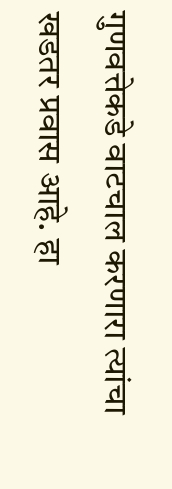गुणवत्तेकडे वाटचाल करणारा त्यांचा खडतर प्रवास आहे. हा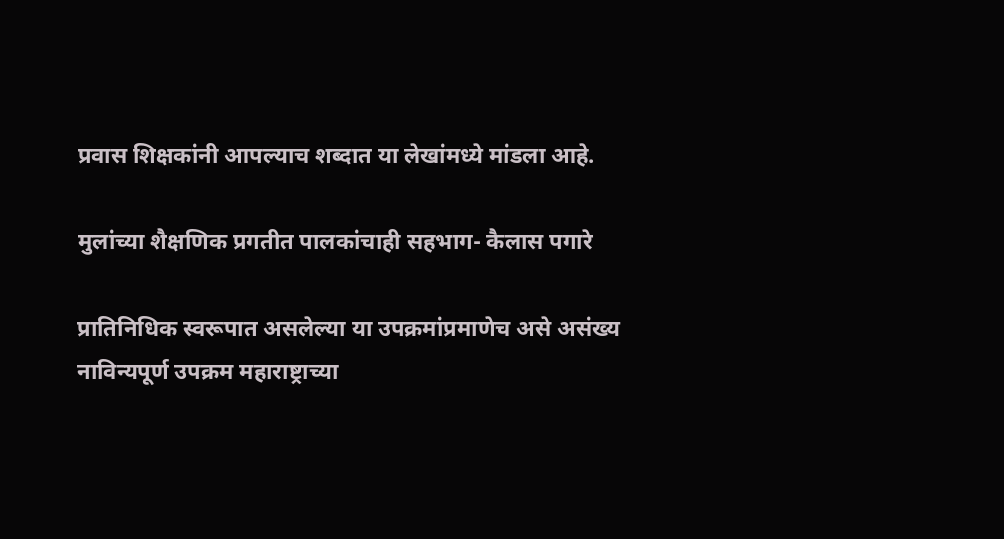प्रवास शिक्षकांनी आपल्याच शब्दात या लेखांमध्ये मांडला आहे.

मुलांच्या शैक्षणिक प्रगतीत पालकांचाही सहभाग- कैलास पगारे

प्रातिनिधिक स्वरूपात असलेल्या या उपक्रमांप्रमाणेच असे असंख्य नाविन्यपूर्ण उपक्रम महाराष्ट्राच्या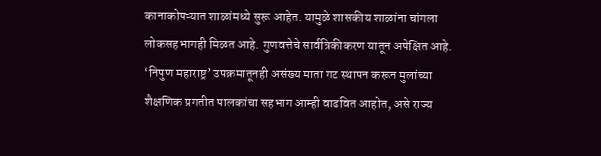कानाकोपऱ्यात शाळांमध्ये सुरू आहेत. यामुळे शासकीय शाळांना चांगला लोकसहभागही मिळत आहे. गुणवत्तेचे सार्वत्रिकीकरण यातून अपेक्षित आहे. ‘निपुण महाराष्ट्र’ उपक्रमातूनही असंख्य माता गट स्थापन करून मुलांच्या शैक्षणिक प्रगतीत पालकांचा सहभाग आम्ही वाढवित आहोत, असे राज्य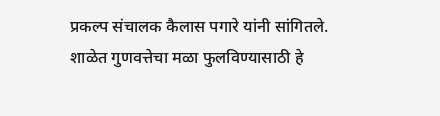प्रकल्प संचालक कैलास पगारे यांनी सांगितले. शाळेत गुणवत्तेचा मळा फुलविण्यासाठी हे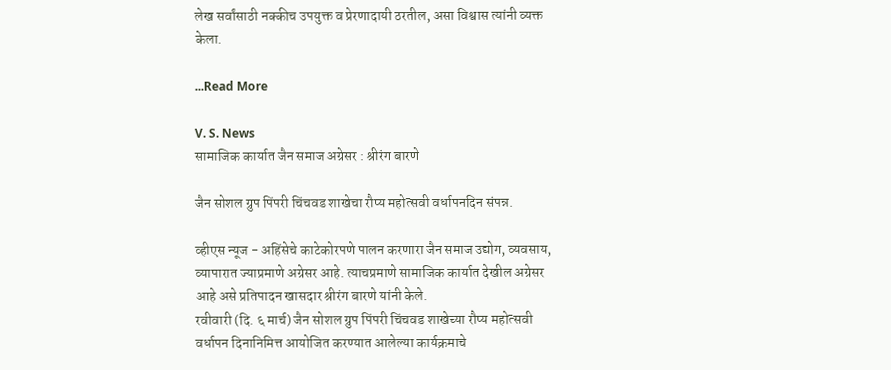लेख सर्वांसाठी नक्कीच उपयुक्त व प्रेरणादायी ठरतील, असा विश्वास त्यांनी व्यक्त केला.

...Read More

V. S. News
सामाजिक कार्यात जैन समाज अग्रेसर : श्रीरंग बारणे

जैन सोशल ग्रुप पिंपरी चिंचवड शाखेचा रौप्य महोत्सवी वर्धापनदिन संपन्न.

व्हीएस न्यूज - अहिंसेचे काटेकोरपणे पालन करणारा जैन समाज उद्योग, व्यवसाय, व्यापारात ज्याप्रमाणे अग्रेसर आहे. त्याचप्रमाणे सामाजिक कार्यात देखील अग्रेसर आहे असे प्रतिपादन खासदार श्रीरंग बारणे यांनी केले.
रवीवारी (दि. ६ मार्च) जैन सोशल ग्रुप पिंपरी चिंचवड शाखेच्या रौप्य महोत्सवी वर्धापन दिनानिमित्त आयोजित करण्यात आलेल्या कार्यक्रमाचे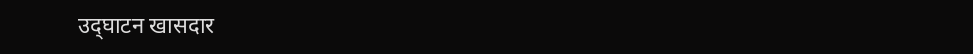उद्‌घाटन खासदार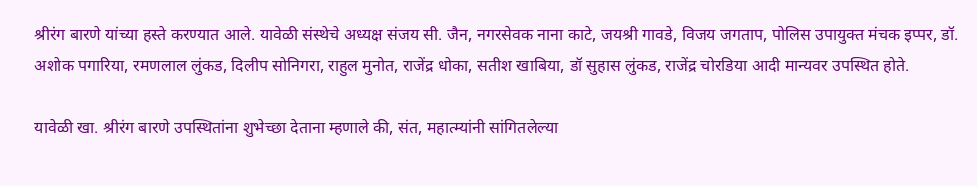श्रीरंग बारणे यांच्या हस्ते करण्यात आले. यावेळी संस्थेचे अध्यक्ष संजय सी. जैन, नगरसेवक नाना काटे, जयश्री गावडे, विजय जगताप, पोलिस उपायुक्त मंचक इप्पर, डॉ. अशोक पगारिया, रमणलाल लुंकड, दिलीप सोनिगरा, राहुल मुनोत, राजेंद्र धोका, सतीश खाबिया, डॉ सुहास लुंकड, राजेंद्र चोरडिया आदी मान्यवर उपस्थित होते.

यावेळी खा. श्रीरंग बारणे उपस्थितांना शुभेच्छा देताना म्हणाले की, संत, महात्म्यांनी सांगितलेल्या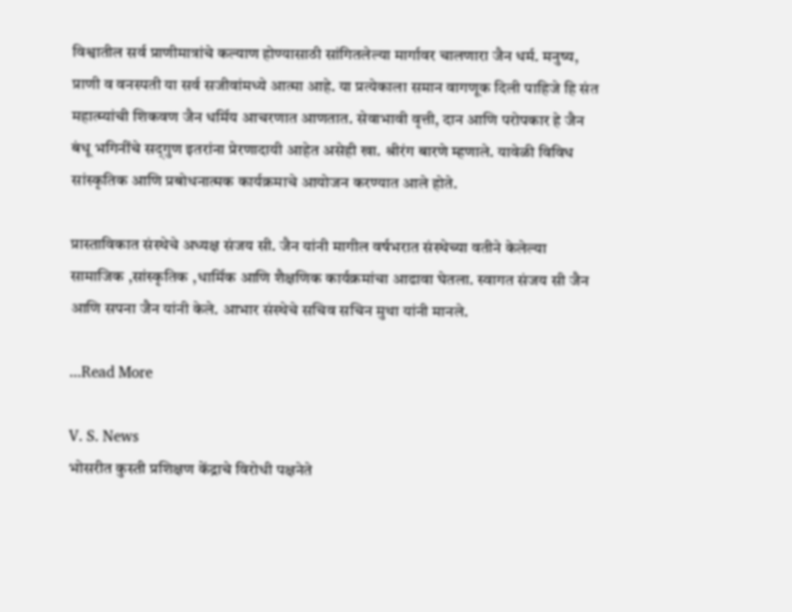विश्वातील सर्व प्राणीमात्रांचे कल्याण होण्यासाठी सांगितलेल्या मार्गावर चालणारा जैन धर्म. मनुष्य, प्राणी व वनस्पती या सर्व स‍जीवांमध्ये आत्मा आहे. या प्रत्येकाला समान वागणूक दिली पाहिजे हि संत महात्म्यांची शिकवण जैन धर्मिय आचरणात आणतात. सेवाभावी वृत्ती, दान आणि परोपकार हे जैन बंधू भगिनींचे सद्‌गुण इतरांना प्रेरणादायी आहेत असेही खा. श्रीरंग बारणे म्हणाले. यावेळी विविध सांस्कृतिक आणि प्रबोधनात्मक कार्यक्रमाचे आयोजन करण्यात आले होते.

प्रास्ताविकात संस्थेचे अध्यक्ष संजय सी. जैन यांनी मागील वर्षभरात संस्थेच्या वतीने केलेल्या सामाजिक ,सांस्कृतिक ,धार्मिक आणि शैक्षणिक कार्यक्रमांचा आढावा घेतला. स्वागत संजय सी जैन आणि सपना जैन यांनी केले. आभार संस्थेचे सचिव सचिन मुथा यांनी मानले.

...Read More

V. S. News
भोसरीत कुस्ती प्रशिक्षण केंद्राचे विरोधी पक्षनेते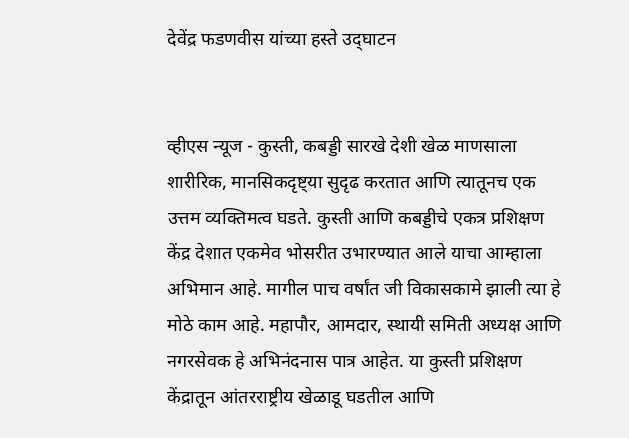देवेंद्र फडणवीस यांच्या हस्ते उद्‌घाटन


व्हीएस न्यूज - कुस्ती, कबड्डी सारखे देशी खेळ माणसाला शारीरिक, मानसिकदृष्ट्या सुदृढ करतात आणि त्यातूनच एक उत्तम व्यक्तिमत्व घडते. कुस्ती आणि कबड्डीचे एकत्र प्रशिक्षण केंद्र देशात एकमेव भोसरीत उभारण्यात आले याचा आम्हाला अभिमान आहे. मागील पाच वर्षांत जी विकासकामे झाली त्या हे मोठे काम आहे. महापौर, आमदार, स्थायी समिती अध्यक्ष आणि नगरसेवक हे अभिनंदनास पात्र आहेत. या कुस्ती प्रशिक्षण केंद्रातून आंतरराष्ट्रीय खेळाडू घडतील आणि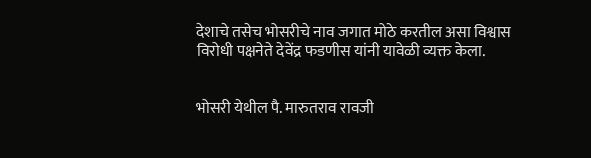देशाचे तसेच भोसरीचे नाव जगात मोठे करतील असा विश्वास विरोधी पक्षनेते देवेंद्र फडणीस यांनी यावेळी व्यक्त केला.


भोसरी येथील पै. मारुतराव रावजी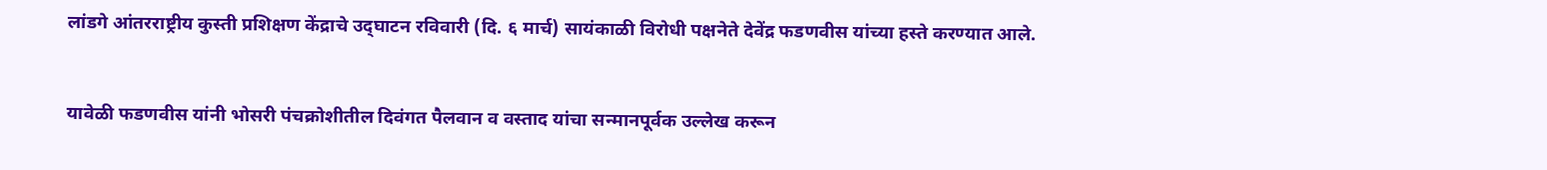लांडगे आंतरराष्ट्रीय कुस्ती प्रशिक्षण केंद्राचे उद्‌घाटन रविवारी (दि. ६ मार्च) सायंकाळी विरोधी पक्षनेते देवेंद्र फडणवीस यांच्या हस्ते करण्यात आले.


यावेळी फडणवीस यांनी भोसरी पंचक्रोशीतील दिवंगत पैलवान व वस्ताद यांचा सन्मानपूर्वक उल्लेख करून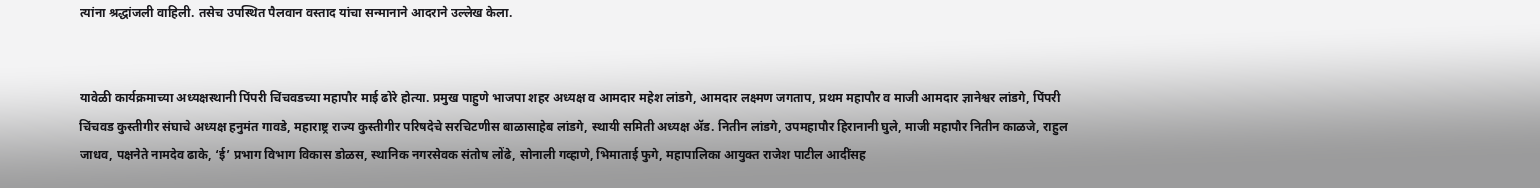त्यांना श्रद्धांजली वाहिली. तसेच उपस्थित पैलवान वस्ताद यांचा सन्मानाने आदराने उल्लेख केला.


यावेळी कार्यक्रमाच्या अध्यक्षस्थानी पिंपरी चिंचवडच्या महापौर माई ढोरे होत्या. प्रमुख पाहुणे भाजपा शहर अध्यक्ष व आमदार महेश लांडगे, आमदार लक्ष्मण जगताप, प्रथम महापौर व माजी आमदार ज्ञानेश्वर लांडगे, पिंपरी चिंचवड कुस्तीगीर संघाचे अध्यक्ष हनुमंत गावडे, महाराष्ट्र राज्य कुस्तीगीर परिषदेचे सरचिटणीस बाळासाहेब लांडगे, स्थायी समिती अध्यक्ष ॲड. नितीन लांडगे, उपमहापौर हिरानानी घुले, माजी महापौर नितीन काळजे, राहुल जाधव, पक्षनेते नामदेव ढाके, ‘ई’ प्रभाग विभाग विकास डोळस, स्थानिक नगरसेवक संतोष लोंढे, सोनाली गव्हाणे, भिमाताई फुगे, महापालिका आयुक्त राजेश पाटील आदींसह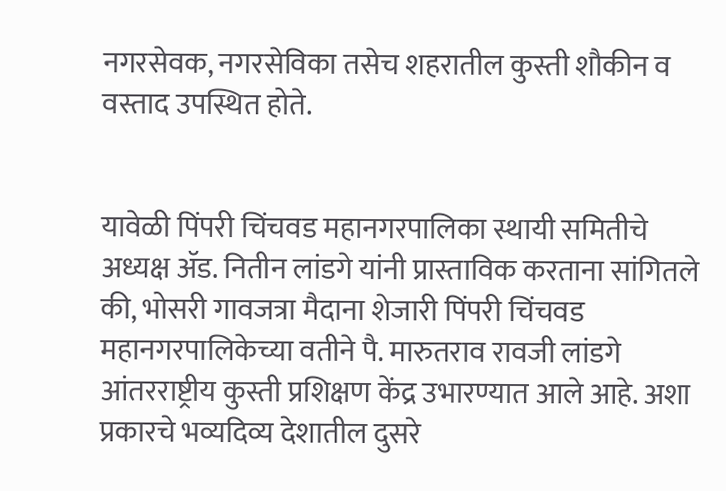नगरसेवक, नगरसेविका तसेच शहरातील कुस्ती शौकीन व वस्ताद उपस्थित होते.


यावेळी पिंपरी चिंचवड महानगरपालिका स्थायी समितीचे अध्यक्ष ॲड. नितीन लांडगे यांनी प्रास्ताविक करताना सांगितले की, भोसरी गावजत्रा मैदाना शेजारी पिंपरी चिंचवड महानगरपालिकेच्या वतीने पै. मारुतराव रावजी लांडगे आंतरराष्ट्रीय कुस्ती प्रशिक्षण केंद्र उभारण्यात आले आहे. अशा प्रकारचे भव्यदिव्य देशातील दुसरे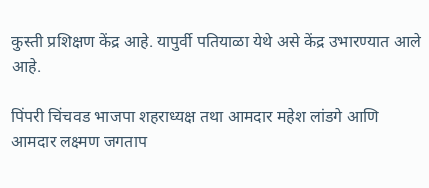कुस्ती प्रशिक्षण केंद्र आहे. यापुर्वी पतियाळा येथे असे केंद्र उभारण्यात आले आहे.

पिंपरी चिंचवड भाजपा शहराध्यक्ष तथा आमदार महेश लांडगे आणि आमदार लक्ष्मण जगताप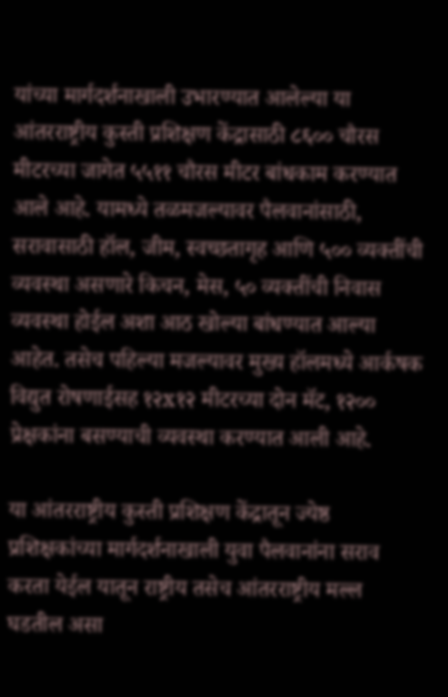यांच्या मार्गदर्शनाखाली उभारण्यात आलेल्या या आंतरराष्ट्रीय कुस्ती प्रशिक्षण केंद्रासाठी ८६०० चौरस मीटरच्या जागेत ५५११ चौरस मीटर बांधकाम करण्यात आले आहे. यामध्ये तळमजल्यावर पैलवानांसाठी, सरावासाठी हॉल, जीम, स्वच्छतागृह आणि ५०० व्यक्तींची व्यवस्था असणारे किचन, मेस, ५० व्यक्तींची निवास व्यवस्था होईल अशा आठ खोल्या बांधण्यात आल्या आहेत. तसेच पहिल्या मजल्यावर मुख्य हॉलमध्ये आर्कषक विद्युत रोषणाईसह १२x१२ मीटरच्या दोन मॅट, १२०० प्रेक्षकांना बसण्याची व्यवस्था करण्यात आली आहे.

या आंतरराष्ट्रीय कुस्ती प्रशिक्षण केंद्रातून ज्येष्ठ प्रशिक्षकांच्या मार्गदर्शनाखाली युवा पैलवानांना सराव करता येईल यातून राष्ट्रीय तसेच आंतरराष्ट्रीय मल्ल घडतील असा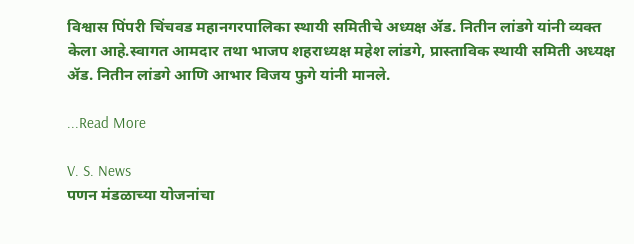विश्वास पिंपरी चिंचवड महानगरपालिका स्थायी समितीचे अध्यक्ष ॲड. नितीन लांडगे यांनी व्यक्त केला आहे.स्वागत आमदार तथा भाजप शहराध्यक्ष महेश लांडगे, प्रास्ताविक स्थायी समिती अध्यक्ष ॲड. नितीन लांडगे आणि आभार विजय फुगे यांनी मानले.

...Read More

V. S. News
पणन मंडळाच्या योजनांचा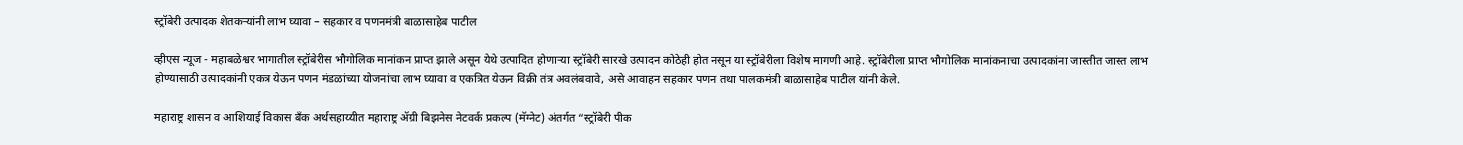स्ट्रॉबेरी उत्पादक शेतकऱ्यांनी लाभ घ्यावा – सहकार व पणनमंत्री बाळासाहेब पाटील

व्हीएस न्यूज - महाबळेश्वर भागातील स्ट्रॉबेरीस भौगोलिक मानांकन प्राप्त झाले असून येथे उत्पादित होणाऱ्या स्ट्रॉबेरी सारखे उत्पादन कोठेही होत नसून या स्ट्रॉबेरीला विशेष मागणी आहे. स्ट्रॉबेरीला प्राप्त भौगोलिक मानांकनाचा उत्पादकांना जास्तीत जास्त लाभ होण्यासाठी उत्पादकांनी एकत्र येऊन पणन मंडळांच्या योजनांचा लाभ घ्यावा व एकत्रित येऊन विक्री तंत्र अवलंबवावे, असे आवाहन सहकार पणन तथा पालकमंत्री बाळासाहेब पाटील यांनी केले.

महाराष्ट्र शासन व आशियाई विकास बँक अर्थसहाय्यीत महाराष्ट्र ॲग्री बिझनेस नेटवर्क प्रकल्प (मॅग्नेट) अंतर्गत “स्ट्रॉबेरी पीक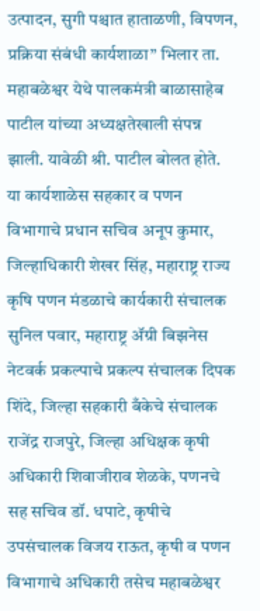उत्पादन, सुगी पश्चात हाताळणी, विपणन, प्रक्रिया संबंधी कार्यशाळा” भिलार ता. महाबळेश्वर येथे पालकमंत्री बाळासाहेब पाटील यांच्या अध्यक्षतेखाली संपन्न झाली. यावेळी श्री. पाटील बोलत होते. या कार्यशाळेस सहकार व पणन विभागाचे प्रधान सचिव अनूप कुमार, जिल्हाधिकारी शेखर सिंह, महाराष्ट्र राज्य कृषि पणन मंडळाचे कार्यकारी संचालक सुनिल पवार, महाराष्ट्र ॲग्री बिझनेस नेटवर्क प्रकल्पाचे प्रकल्प संचालक दिपक शिंदे, जिल्हा सहकारी बँकेचे संचालक राजेंद्र राजपुरे, जिल्हा अधिक्षक कृषी अधिकारी शिवाजीराव शेळके, पणनचे सह सचिव डॉ. धपाटे, कृषीचे उपसंचालक विजय राऊत, कृषी व पणन विभागाचे अधिकारी तसेच महाबळेश्वर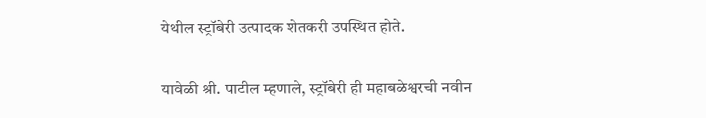येथील स्ट्रॉबेरी उत्पादक शेतकरी उपस्थित होते.

यावेळी श्री. पाटील म्हणाले, स्ट्रॉबेरी ही महाबळेश्वरची नवीन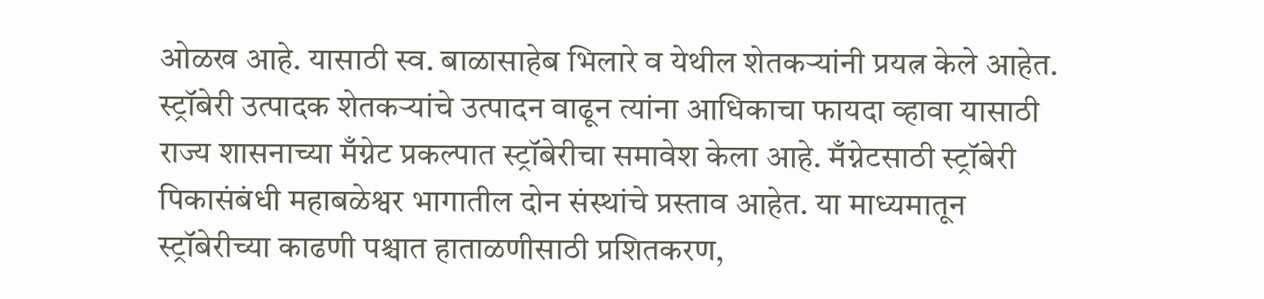ओळख आहे. यासाठी स्व. बाळासाहेब भिलारे व येथील शेतकऱ्यांनी प्रयत्न केले आहेत. स्ट्रॉबेरी उत्पादक शेतकऱ्यांचे उत्पादन वाढून त्यांना आधिकाचा फायदा व्हावा यासाठी राज्य शासनाच्या मँग्नेट प्रकल्पात स्ट्रॉबेरीचा समावेश केला आहे. मँग्नेटसाठी स्ट्रॉबेरी पिकासंबंधी महाबळेश्वर भागातील दोन संस्थांचे प्रस्ताव आहेत. या माध्यमातून स्ट्रॉबेरीच्या काढणी पश्चात हाताळणीसाठी प्रशितकरण,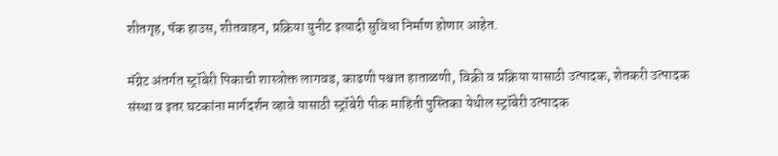शीतगृह, पॅक हाउस, शीतवाहन, प्रक्रिया युनीट इत्यादी सुविधा निर्माण होणार आहेत.

मॅग्नेट अंतर्गत स्ट्रॉबेरी पिकाची शास्त्रोक्त लागवड, काढणी पश्चात हाताळणी, विक्री व प्रक्रिया यासाठी उत्पादक, शेतकरी उत्पादक संस्था व इतर घटकांना मार्गदर्शन व्हावे यासाठी स्ट्रॉबेरी पीक माहिती पुस्तिका येथील स्ट्रॉबेरी उत्पादक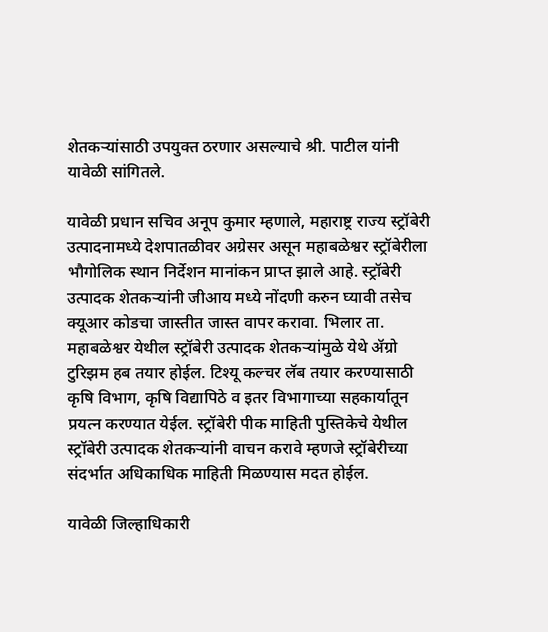शेतकऱ्यांसाठी उपयुक्त ठरणार असल्याचे श्री. पाटील यांनी यावेळी सांगितले.

यावेळी प्रधान सचिव अनूप कुमार म्हणाले, महाराष्ट्र राज्य स्ट्रॉबेरी उत्पादनामध्ये देशपातळीवर अग्रेसर असून महाबळेश्वर स्ट्रॉबेरीला भौगोलिक स्थान निर्देशन मानांकन प्राप्त झाले आहे. स्ट्रॉबेरी उत्पादक शेतकऱ्यांनी जीआय मध्ये नोंदणी करुन घ्यावी तसेच क्यूआर कोडचा जास्तीत जास्त वापर करावा. भिलार ता. महाबळेश्वर येथील स्ट्रॉबेरी उत्पादक शेतकऱ्यांमुळे येथे ॲग्रो टुरिझम हब तयार होईल. टिश्यू कल्चर लॅब तयार करण्यासाठी कृषि विभाग, कृषि विद्यापिठे व इतर विभागाच्या सहकार्यातून प्रयत्न करण्यात येईल. स्ट्रॉबेरी पीक माहिती पुस्तिकेचे येथील स्ट्रॉबेरी उत्पादक शेतकऱ्यांनी वाचन करावे म्हणजे स्ट्रॉबेरीच्या संदर्भात अधिकाधिक माहिती मिळण्यास मदत होईल.

यावेळी जिल्हाधिकारी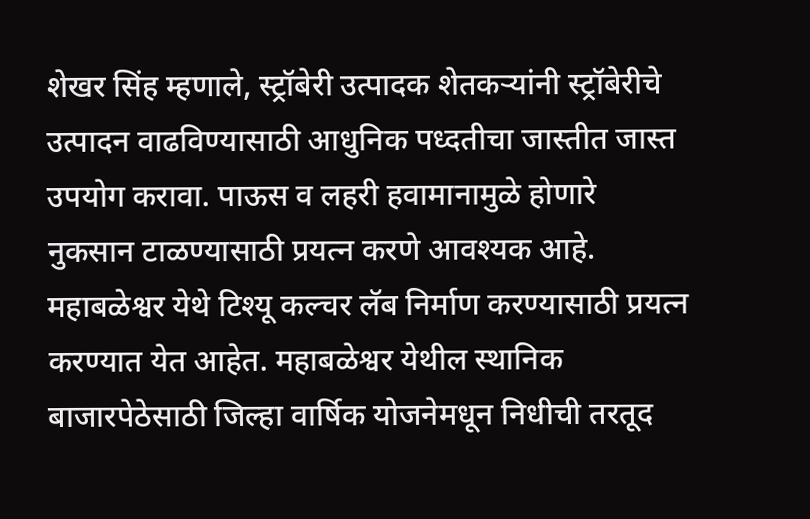शेखर सिंह म्हणाले, स्ट्रॉबेरी उत्पादक शेतकऱ्यांनी स्ट्रॉबेरीचे उत्पादन वाढविण्यासाठी आधुनिक पध्दतीचा जास्तीत जास्त उपयोग करावा. पाऊस व लहरी हवामानामुळे होणारे नुकसान टाळण्यासाठी प्रयत्न करणे आवश्यक आहे. महाबळेश्वर येथे टिश्यू कल्चर लॅब निर्माण करण्यासाठी प्रयत्न करण्यात येत आहेत. महाबळेश्वर येथील स्थानिक बाजारपेठेसाठी जिल्हा वार्षिक योजनेमधून निधीची तरतूद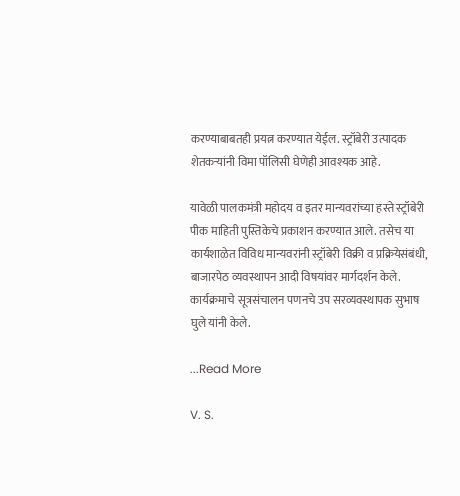करण्याबाबतही प्रयत्न करण्यात येईल. स्ट्रॉबेरी उत्पादक शेतकऱ्यांनी विमा पॉलिसी घेणेही आवश्यक आहे.

यावेळी पालकमंत्री महोदय व इतर मान्यवरांच्या हस्ते स्ट्रॉबेरी पीक माहिती पुस्तिकेचे प्रकाशन करण्यात आले. तसेच या कार्यशाळेत विविध मान्यवरांनी स्ट्रॉबेरी विक्री व प्रक्रियेसंबंधी, बाजारपेठ व्यवस्थापन आदी विषयांवर मार्गदर्शन केले. कार्यक्रमाचे सूत्रसंचालन पणनचे उप सरव्यवस्थापक सुभाष घुले यांनी केले.

...Read More

V. S.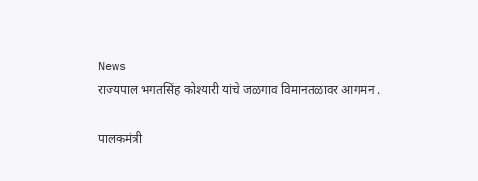News
राज्यपाल भगतसिंह कोश्यारी यांचे जळगाव विमानतळावर आगमन .

पालकमंत्री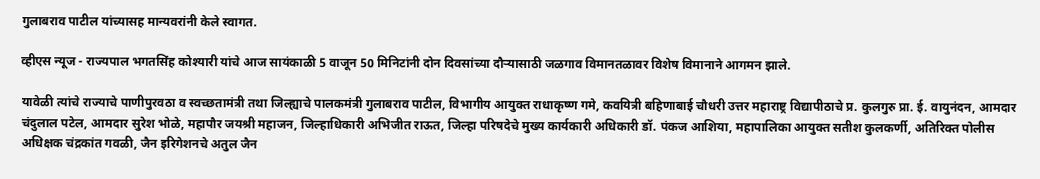गुलाबराव पाटील यांच्यासह मान्यवरांनी केले स्वागत.

व्हीएस न्यूज - राज्यपाल भगतसिंह कोश्यारी यांचे आज सायंकाळी 5 वाजून 50 मिनिटांनी दोन दिवसांच्या दौऱ्यासाठी जळगाव विमानतळावर विशेष विमानाने आगमन झाले.

यावेळी त्यांचे राज्याचे पाणीपुरवठा व स्वच्छतामंत्री तथा जिल्ह्याचे पालकमंत्री गुलाबराव पाटील, विभागीय आयुक्त राधाकृष्ण गमे, कवयित्री बहिणाबाई चौधरी उत्तर महाराष्ट्र विद्यापीठाचे प्र. कुलगुरु प्रा. ई. वायुनंदन, आमदार चंदुलाल पटेल, आमदार सुरेश भोळे, महापौर जयश्री महाजन, जिल्हाधिकारी अभिजीत राऊत, जिल्हा परिषदेचे मुख्य कार्यकारी अधिकारी डॉ. पंकज आशिया, महापालिका आयुक्त सतीश कुलकर्णी, अतिरिक्त पोलीस अधिक्षक चंद्रकांत गवळी, जैन इरिगेशनचे अतुल जैन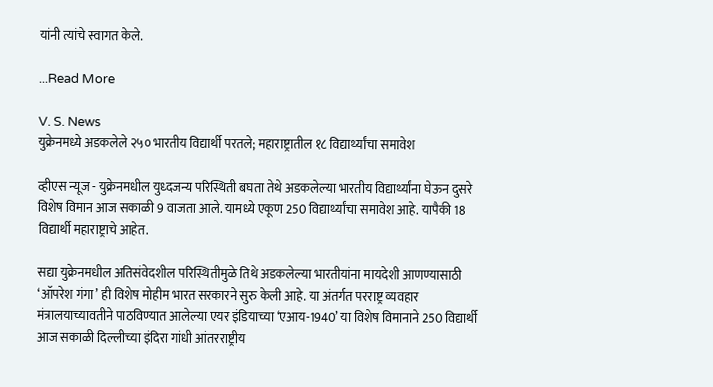यांनी त्यांचे स्वागत केले.

...Read More

V. S. News
युक्रेनमध्ये अडकलेले २५० भारतीय विद्यार्थी परतले; महाराष्ट्रातील १८ विद्यार्थ्यांचा समावेश

व्हीएस न्यूज - युक्रेनमधील युध्दजन्य परिस्थिती बघता तेथे अडकलेल्या भारतीय विद्यार्थ्यांना घेऊन दुसरे विशेष विमान आज सकाळी 9 वाजता आले. यामध्ये एकूण 250 विद्यार्थ्यांचा समावेश आहे. यापैकी 18 विद्यार्थी महाराष्ट्राचे आहेत.

सद्या युक्रेनमधील अतिसंवेदशील परिस्थितीमुळे तिथे अडकलेल्या भारतीयांना मायदेशी आणण्यासाठी ‘ऑपरेश गंगा’ ही विशेष मोहीम भारत सरकारने सुरु केली आहे. या अंतर्गत परराष्ट्र व्यवहार मंत्रालयाच्यावतीने पाठविण्यात आलेल्या एयर इंडियाच्या ‘एआय-1940’ या विशेष विमानाने 250 विद्यार्थी आज सकाळी दिल्लीच्या इंदिरा गांधी आंतरराष्ट्रीय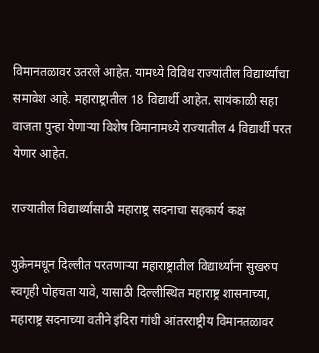विमानतळावर उतरले आहेत. यामध्ये विविध राज्यांतील विद्यार्थ्यांचा समावेश आहे. महाराष्ट्रातील 18 विद्यार्थी आहेत. सायंकाळी सहा वाजता पुन्हा येणाऱ्‍या विशेष विमानामध्ये राज्यातील 4 विद्यार्थी परत येणार आहेत.

राज्यातील विद्यार्थ्यांसाठी महाराष्ट्र सदनाचा सहकार्य कक्ष

युक्रेनमधून दिल्लीत परतणाऱ्या महाराष्ट्रातील विद्यार्थ्यांना सुखरुप स्वगृही पोहचता यावे, यासाठी दिल्लीस्थित महाराष्ट्र शासनाच्या, महाराष्ट्र सदनाच्या वतीने इंदिरा गांधी आंतरराष्ट्रीय विमानतळावर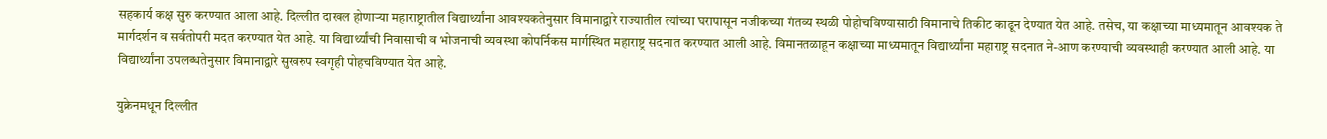सहकार्य कक्ष सुरु करण्यात आला आहे. दिल्लीत दाखल होणाऱ्या महाराष्ट्रातील विद्यार्थ्यांना आवश्यकतेनुसार विमानाद्वारे राज्यातील त्यांच्या घरापासून नजीकच्या गंतव्य स्थळी पोहोचविण्यासाठी विमानाचे तिकीट काढून देण्यात येत आहे. तसेच, या कक्षाच्या माध्यमातून आवश्यक ते मार्गदर्शन व सर्वतोपरी मदत करण्यात येत आहे. या विद्यार्थ्यांची निवासाची व भोजनाची व्यवस्था कोपर्निकस मार्गस्थित महाराष्ट्र सदनात करण्यात आली आहे. विमानतळाहून कक्षाच्या माध्यमातून विद्यार्थ्यांना महाराष्ट्र सदनात ने-आण करण्याची व्यवस्थाही करण्यात आली आहे. या विद्यार्थ्यांना उपलब्धतेनुसार विमानाद्वारे सुखरुप स्वगृही पोहचविण्यात येत आहे.

युक्रेनमधून दिल्लीत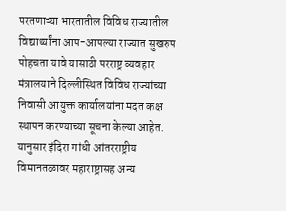परतणाऱ्या भारतातील विविध राज्यातील विद्यार्थ्यांना आप-आपल्या राज्यात सुखरुप पोहचता यावे यासाठी परराष्ट्र व्यवहार मंत्रालयाने दिल्लीस्थित विविध राज्यांच्या निवासी आयुक्त कार्यालयांना मदत कक्ष स्थापन करण्याच्या सूचना केल्या आहेत. यानुसार इंदिरा गांधी आंतरराष्ट्रीय विमानतळावर महाराष्ट्रासह अन्य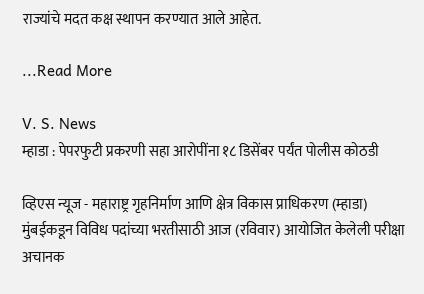राज्यांचे मदत कक्ष स्थापन करण्यात आले आहेत.

...Read More

V. S. News
म्हाडा : पेपरफुटी प्रकरणी सहा आरोपींना १८ डिसेंबर पर्यंत पोलीस कोठडी

व्हिएस न्यूज - महाराष्ट्र गृहनिर्माण आणि क्षेत्र विकास प्राधिकरण (म्हाडा) मुंबईकडून विविध पदांच्या भरतीसाठी आज (रविवार) आयोजित केलेली परीक्षा अचानक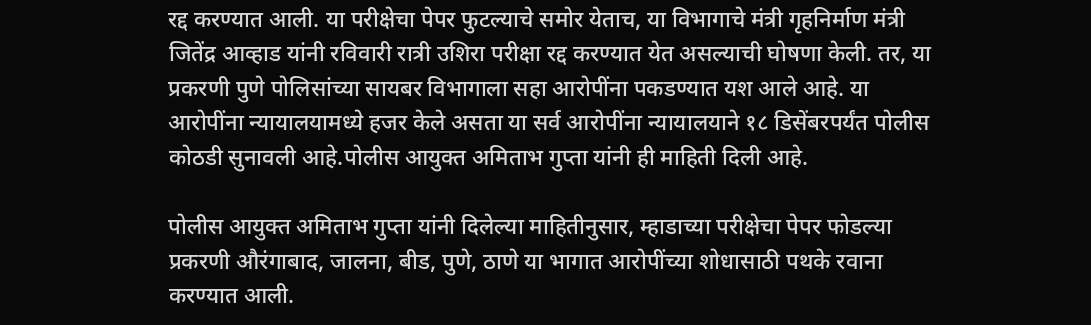रद्द करण्यात आली. या परीक्षेचा पेपर फुटल्याचे समोर येताच, या विभागाचे मंत्री गृहनिर्माण मंत्री जितेंद्र आव्हाड यांनी रविवारी रात्री उशिरा परीक्षा रद्द करण्यात येत असल्याची घोषणा केली. तर, या प्रकरणी पुणे पोलिसांच्या सायबर विभागाला सहा आरोपींना पकडण्यात यश आले आहे. या आरोपींना न्यायालयामध्ये हजर केले असता या सर्व आरोपींना न्यायालयाने १८ डिसेंबरपर्यंत पोलीस कोठडी सुनावली आहे.पोलीस आयुक्त अमिताभ गुप्ता यांनी ही माहिती दिली आहे.

पोलीस आयुक्त अमिताभ गुप्ता यांनी दिलेल्या माहितीनुसार, म्हाडाच्या परीक्षेचा पेपर फोडल्या प्रकरणी औरंगाबाद, जालना, बीड, पुणे, ठाणे या भागात आरोपींच्या शोधासाठी पथके रवाना करण्यात आली.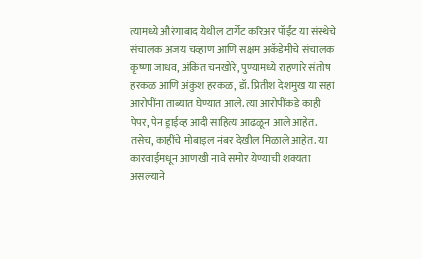त्यामध्ये औरंगाबाद येथील टार्गेट करिअर पॉईंट या संस्थेचे संचालक अजय चव्हाण आणि सक्षम अकॅडेमीचे संचालक कृष्णा जाधव, अंकित चनखोरे, पुण्यामध्ये राहणारे संतोष हरकळ आणि अंकुश हरकळ, डॉ. प्रितीश देशमुख या सहा आरोपींना ताब्यात घेण्यात आले. त्या आरोपींकडे काही पेपर, पेन ड्राईव्ह आदी साहित्य आढळून आले आहेत. तसेच, काहींचे मोबाइल नंबर देखील मिळाले आहेत. या कारवाईमधून आणखी नावे समोर येण्याची शक्यता असल्याने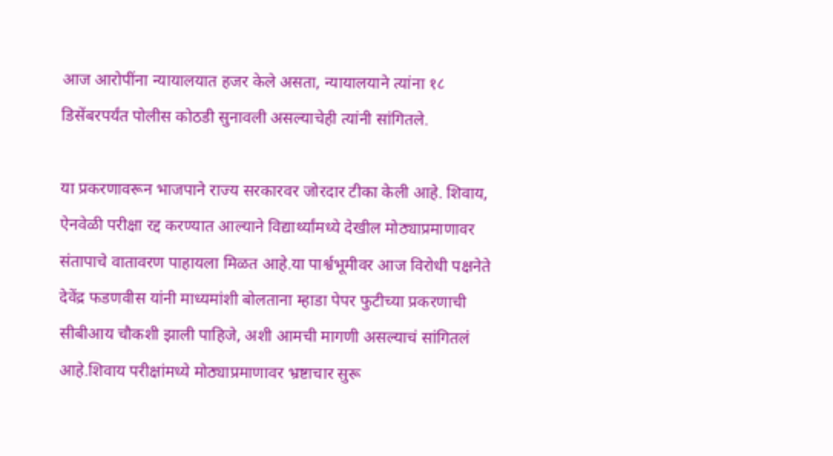आज आरोपींना न्यायालयात हजर केले असता, न्यायालयाने त्यांना १८ डिसेंबरपर्यंत पोलीस कोठडी सुनावली असल्याचेही त्यांनी सांगितले.

या प्रकरणावरून भाजपाने राज्य सरकारवर जोरदार टीका केली आहे. शिवाय, ऐनवेळी परीक्षा रद्द करण्यात आल्याने विद्यार्थ्यांमध्ये देखील मोठ्याप्रमाणावर संतापाचे वातावरण पाहायला मिळत आहे.या पार्श्वभूमीवर आज विरोधी पक्षनेते देवेंद्र फडणवीस यांनी माध्यमांशी बोलताना म्हाडा पेपर फुटीच्या प्रकरणाची सीबीआय चौकशी झाली पाहिजे, अशी आमची मागणी असल्याचं सांगितलं आहे.शिवाय परीक्षांमध्ये मोठ्याप्रमाणावर भ्रष्टाचार सुरू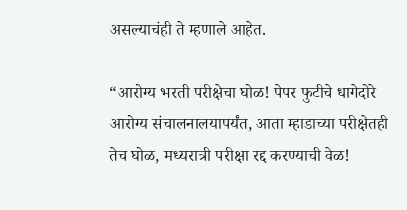असल्याचंही ते म्हणाले आहेत.

“आरोग्य भरती परीक्षेचा घोळ! पेपर फुटीचे धागेदोरे आरोग्य संचालनालयापर्यंत, आता म्हाडाच्या परीक्षेतही तेच घोळ, मध्यरात्री परीक्षा रद्द करण्याची वेळ!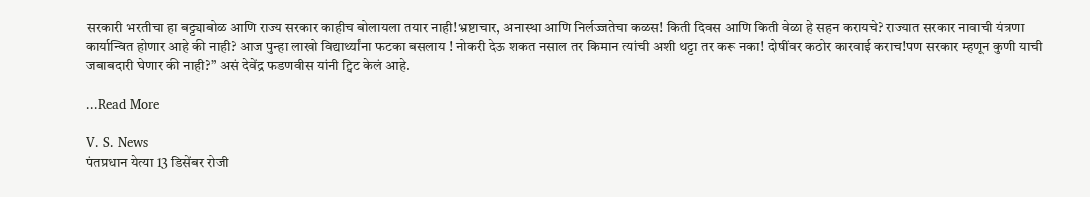सरकारी भरतीचा हा बट्ट्याबोळ आणि राज्य सरकार काहीच बोलायला तयार नाही!भ्रष्टाचार, अनास्था आणि निर्लज्जतेचा कळस! किती दिवस आणि किती वेळा हे सहन करायचे? राज्यात सरकार नावाची यंत्रणा कार्यान्वित होणार आहे की नाही? आज पुन्हा लाखो विद्यार्थ्यांना फटका बसलाय ! नोकरी देऊ शकत नसाल तर किमान त्यांची अशी थट्टा तर करू नका! दोषींवर कठोर कारवाई कराच!पण सरकार म्हणून कुणी याची जबाबदारी घेणार की नाही?” असं देवेंद्र फडणवीस यांनी ट्विट केलं आहे.

...Read More

V. S. News
पंतप्रधान येत्या 13 डिसेंबर रोजी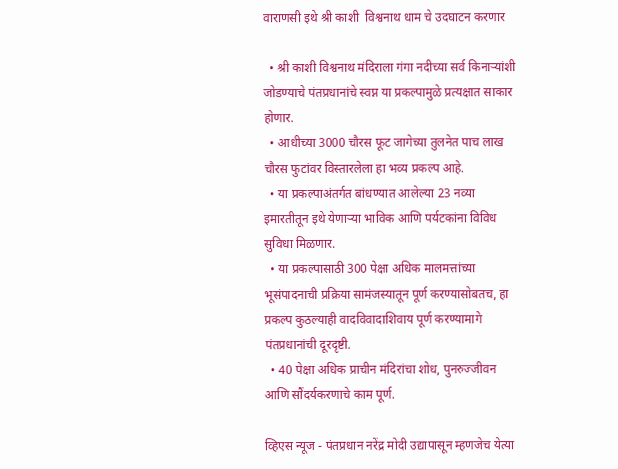वाराणसी इथे श्री काशी  विश्वनाथ धाम चे उदघाटन करणार

  • श्री काशी विश्वनाथ मंदिराला गंगा नदीच्या सर्व किनाऱ्यांशी जोडण्याचे पंतप्रधानांचे स्वप्न या प्रकल्पामुळे प्रत्यक्षात साकार होणार.
  • आधीच्या 3000 चौरस फूट जागेच्या तुलनेत पाच लाख चौरस फुटांवर विस्तारलेला हा भव्य प्रकल्प आहे.
  • या प्रकल्पाअंतर्गत बांधण्यात आलेल्या 23 नव्या इमारतीतून इथे येणाऱ्या भाविक आणि पर्यटकांना विविध सुविधा मिळणार.
  • या प्रकल्पासाठी 300 पेक्षा अधिक मालमत्तांच्या भूसंपादनाची प्रक्रिया सामंजस्यातून पूर्ण करण्यासोबतच, हा प्रकल्प कुठल्याही वादविवादाशिवाय पूर्ण करण्यामागे पंतप्रधानांची दूरदृष्टी.
  • 40 पेक्षा अधिक प्राचीन मंदिरांचा शोध, पुनरुज्जीवन आणि सौंदर्यकरणाचे काम पूर्ण.

व्हिएस न्यूज - पंतप्रधान नरेंद्र मोदी उद्यापासून म्हणजेच येत्या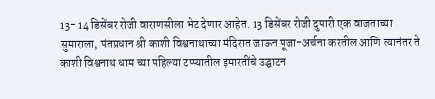13- 14 डिसेंबर रोजी वाराणसीला भेट देणार आहेत. 13 डिसेंबर रोजी दुपारी एक वाजताच्या सुमाराला, पंतप्रधान श्री काशी विश्वनाथाच्या मंदिरात जाऊन पूजा-अर्चना करतील आणि त्यानंतर ते काशी विश्वनाथ धाम च्या पहिल्या टप्प्यातील इमारतींचे उद्घाटन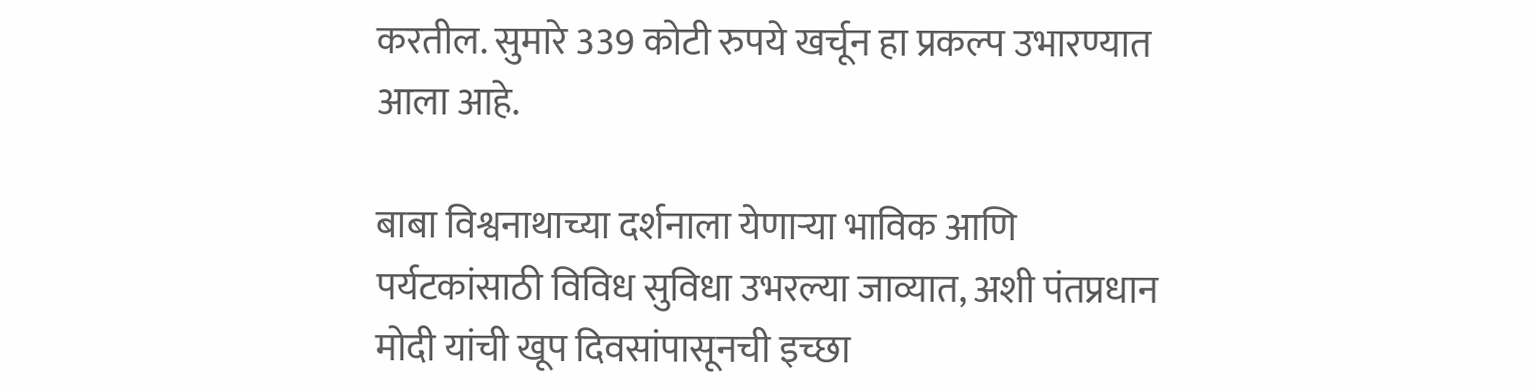करतील. सुमारे 339 कोटी रुपये खर्चून हा प्रकल्प उभारण्यात आला आहे.

बाबा विश्वनाथाच्या दर्शनाला येणाऱ्या भाविक आणि पर्यटकांसाठी विविध सुविधा उभरल्या जाव्यात, अशी पंतप्रधान मोदी यांची खूप दिवसांपासूनची इच्छा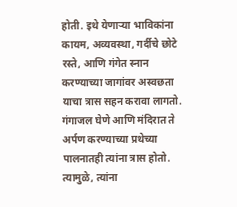होती. इथे येणाऱ्या भाविकांना कायम, अव्यवस्था, गर्दीचे छोटे रस्ते, आणि गंगेत स्नान करण्याच्या जागांवर अस्वछता याचा त्रास सहन करावा लागतो. गंगाजल घेणे आणि मंदिरात ते अर्पण करण्याच्या प्रथेच्या पालनातही त्यांना त्रास होतो. त्यामुळे, त्यांना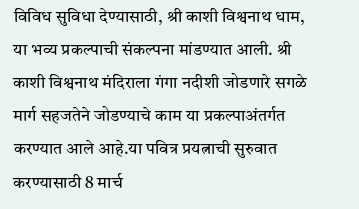विविध सुविधा देण्यासाठी, श्री काशी विश्वनाथ धाम, या भव्य प्रकल्पाची संकल्पना मांडण्यात आली. श्री काशी विश्वनाथ मंदिराला गंगा नदीशी जोडणारे सगळे मार्ग सहजतेने जोडण्याचे काम या प्रकल्पाअंतर्गत करण्यात आले आहे.या पवित्र प्रयत्नाची सुरुवात करण्यासाठी 8 मार्च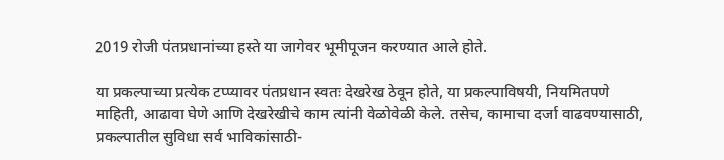2019 रोजी पंतप्रधानांच्या हस्ते या जागेवर भूमीपूजन करण्यात आले होते.

या प्रकल्पाच्या प्रत्येक टप्प्यावर पंतप्रधान स्वतः देखरेख ठेवून होते, या प्रकल्पाविषयी, नियमितपणे माहिती, आढावा घेणे आणि देखरेखीचे काम त्यांनी वेळोवेळी केले. तसेच, कामाचा दर्जा वाढवण्यासाठी, प्रकल्पातील सुविधा सर्व भाविकांसाठी-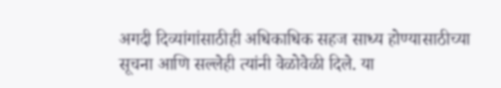अगदी दिव्यांगांसाठीही अधिकाधिक सहज साध्य होण्यासाठीच्या सूचना आणि सल्लेही त्यांनी वेळोवेळी दिले. या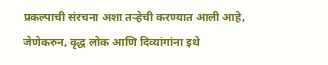प्रकल्पाची संरचना अशा तऱ्हेची करण्यात आली आहे, जेणेकरुन, वृद्ध लोक आणि दिव्यांगांना इथे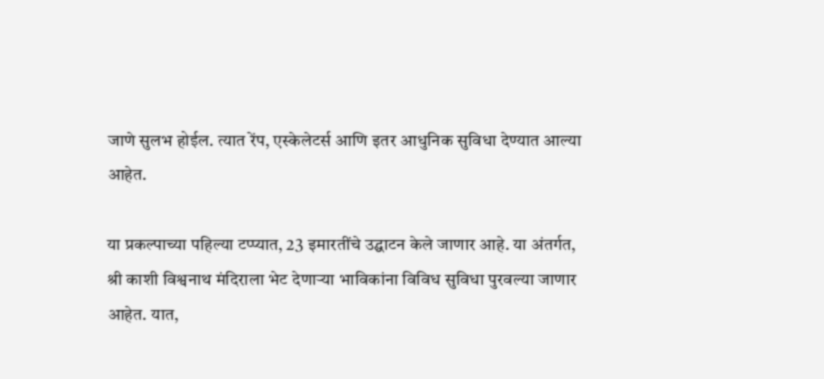जाणे सुलभ होईल. त्यात रेंप, एस्केलेटर्स आणि इतर आधुनिक सुविधा देण्यात आल्या आहेत.

या प्रकल्पाच्या पहिल्या टप्प्यात, 23 इमारतींचे उद्घाटन केले जाणार आहे. या अंतर्गत, श्री काशी विश्वनाथ मंदिराला भेट देणाऱ्या भाविकांना विविध सुविधा पुरवल्या जाणार आहेत. यात,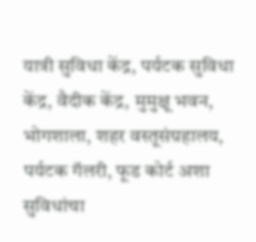यात्री सुविधा केंद्र, पर्यटक सुविधा केंद्र, वैदीक केंद्र, मुमुक्षू भवन, भोगशाला, शहर वस्तूसंग्रहालय, पर्यटक गॅलरी, फूड कोर्ट अशा सुविधांचा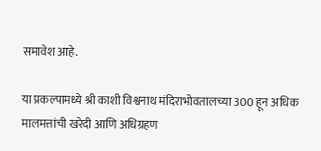समावेश आहे.

या प्रकल्पामध्ये श्री काशी विश्वनाथ मंदिराभोवतालच्या 300 हून अधिक मालमत्तांची खरेदी आणि अधिग्रहण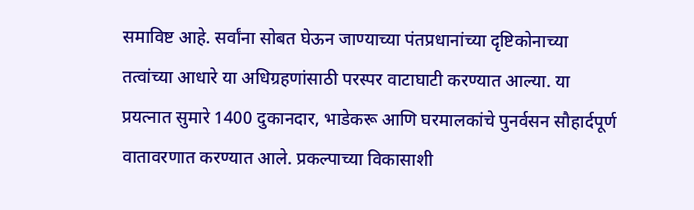समाविष्ट आहे. सर्वांना सोबत घेऊन जाण्याच्या पंतप्रधानांच्या दृष्टिकोनाच्या तत्वांच्या आधारे या अधिग्रहणांसाठी परस्पर वाटाघाटी करण्यात आल्या. या प्रयत्नात सुमारे 1400 दुकानदार, भाडेकरू आणि घरमालकांचे पुनर्वसन सौहार्दपूर्ण वातावरणात करण्यात आले. प्रकल्पाच्या विकासाशी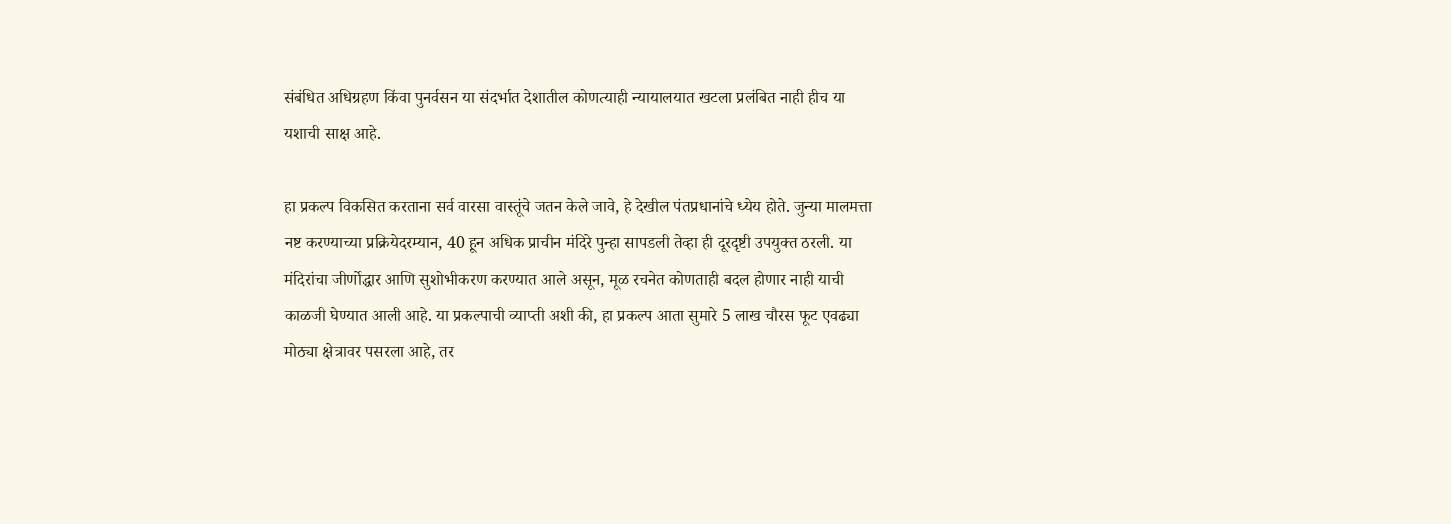संबंधित अधिग्रहण किंवा पुनर्वसन या संदर्भात देशातील कोणत्याही न्यायालयात खटला प्रलंबित नाही हीच या यशाची साक्ष आहे.

हा प्रकल्प विकसित करताना सर्व वारसा वास्तूंचे जतन केले जावे, हे देखील पंतप्रधानांचे ध्येय होते. जुन्या मालमत्ता नष्ट करण्याच्या प्रक्रियेदरम्यान, 40 हून अधिक प्राचीन मंदिरे पुन्हा सापडली तेव्हा ही दूरदृष्टी उपयुक्त ठरली. या मंदिरांचा जीर्णोद्धार आणि सुशोभीकरण करण्यात आले असून, मूळ रचनेत कोणताही बदल होणार नाही याची काळजी घेण्यात आली आहे. या प्रकल्पाची व्याप्ती अशी की, हा प्रकल्प आता सुमारे 5 लाख चौरस फूट एवढ्या मोठ्या क्षेत्रावर पसरला आहे, तर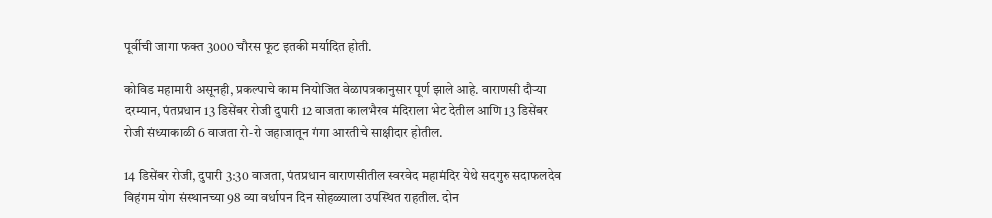पूर्वीची जागा फक्त 3000 चौरस फूट इतकी मर्यादित होती.

कोविड महामारी असूनही, प्रकल्पाचे काम नियोजित वेळापत्रकानुसार पूर्ण झाले आहे. वाराणसी दौऱ्या दरम्यान, पंतप्रधान 13 डिसेंबर रोजी दुपारी 12 वाजता कालभैरव मंदिराला भेट देतील आणि 13 डिसेंबर रोजी संध्याकाळी 6 वाजता रो-रो जहाजातून गंगा आरतीचे साक्षीदार होतील.

14 डिसेंबर रोजी, दुपारी 3:30 वाजता, पंतप्रधान वाराणसीतील स्वरवेद महामंदिर येथे सदगुरु सदाफलदेव विहंगम योग संस्थानच्या 98 व्या वर्धापन दिन सोहळ्याला उपस्थित राहतील. दोन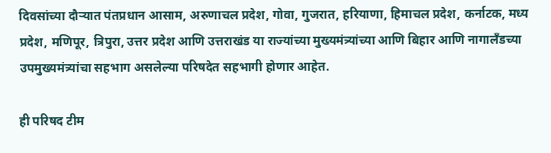दिवसांच्या दौऱ्यात पंतप्रधान आसाम, अरुणाचल प्रदेश, गोवा, गुजरात, हरियाणा, हिमाचल प्रदेश, कर्नाटक, मध्य प्रदेश, मणिपूर, त्रिपुरा, उत्तर प्रदेश आणि उत्तराखंड या राज्यांच्या मुख्यमंत्र्यांच्या आणि बिहार आणि नागालँडच्या उपमुख्यमंत्र्यांचा सहभाग असलेल्या परिषदेत सहभागी होणार आहेत.

ही परिषद टीम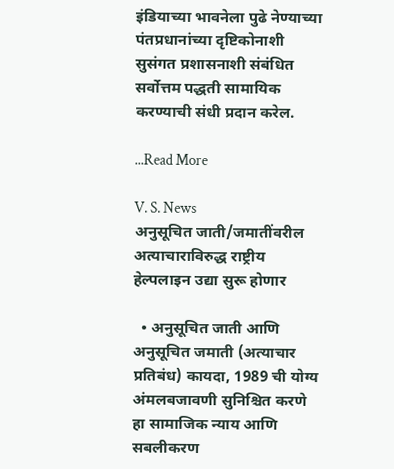इंडियाच्या भावनेला पुढे नेण्याच्या पंतप्रधानांच्या दृष्टिकोनाशी सुसंगत प्रशासनाशी संबंधित सर्वोत्तम पद्धती सामायिक करण्याची संधी प्रदान करेल.

...Read More

V. S. News
अनुसूचित जाती/जमातींवरील अत्याचाराविरुद्ध राष्ट्रीय हेल्पलाइन उद्या सुरू होणार

  • अनुसूचित जाती आणि अनुसूचित जमाती (अत्याचार प्रतिबंध) कायदा, 1989 ची योग्य अंमलबजावणी सुनिश्चित करणे हा सामाजिक न्याय आणि सबलीकरण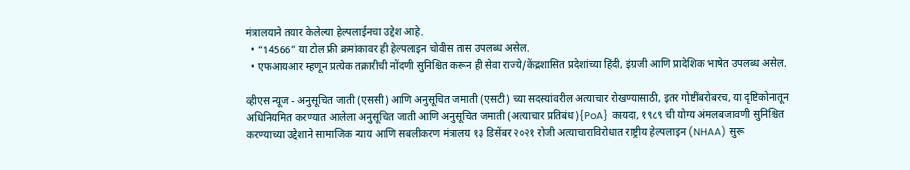मंत्रालयाने तयार केलेल्या हेल्पलाईनचा उद्देश आहे.
  • “14566” या टोल फ्री क्रमांकावर ही हेल्पलाइन चोवीस तास उपलब्ध असेल.
  • एफआयआर म्हणून प्रत्येक तक्रारीची नोंदणी सुनिश्चित करून ही सेवा राज्ये/केंद्रशासित प्रदेशांच्या हिंदी, इंग्रजी आणि प्रादेशिक भाषेत उपलब्ध असेल.

व्हीएस न्यूज - अनुसूचित जाती (एससी) आणि अनुसूचित जमाती (एसटी) च्या सदस्यांवरील अत्याचार रोखण्यासाठी, इतर गोष्टींबरोबरच, या दृष्टिकोनातून अधिनियमित करण्यात आलेला अनुसूचित जाती आणि अनुसूचित जमाती (अत्याचार प्रतिबंध){PoA} कायदा, १९८९ ची योग्य अंमलबजावणी सुनिश्चित करण्याच्या उद्देशाने सामाजिक न्याय आणि सबलीकरण मंत्रालय १३ डिसेंबर २०२१ रोजी अत्याचाराविरोधात राष्ट्रीय हेल्पलाइन (NHAA) सुरू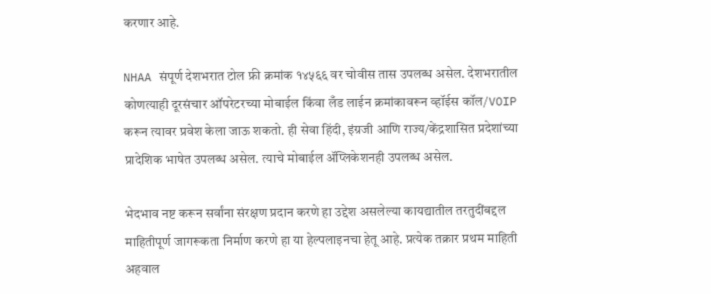करणार आहे.

NHAA संपूर्ण देशभरात टोल फ्री क्रमांक १४५६६ वर चोवीस तास उपलब्ध असेल. देशभरातील कोणत्याही दूरसंचार ऑपरेटरच्या मोबाईल किंवा लँड लाईन क्रमांकावरून व्हॉईस कॉल/VOIP करून त्यावर प्रवेश केला जाऊ शकतो. ही सेवा हिंदी, इंग्रजी आणि राज्य/केंद्रशासित प्रदेशांच्या प्रादेशिक भाषेत उपलब्ध असेल. त्याचे मोबाईल ॲप्लिकेशनही उपलब्ध असेल.

भेदभाव नष्ट करून सर्वांना संरक्षण प्रदान करणे हा उद्देश असलेल्या कायद्यातील तरतुदींबद्दल माहितीपूर्ण जागरूकता निर्माण करणे हा या हेल्पलाइनचा हेतू आहे. प्रत्येक तक्रार प्रथम माहिती अहवाल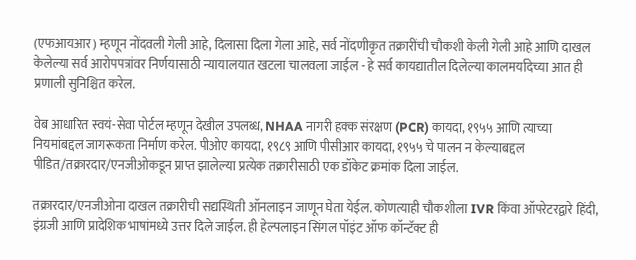(एफआयआर) म्हणून नोंदवली गेली आहे, दिलासा दिला गेला आहे, सर्व नोंदणीकृत तक्रारींची चौकशी केली गेली आहे आणि दाखल केलेल्या सर्व आरोपपत्रांवर निर्णयासाठी न्यायालयात खटला चालवला जाईल - हे सर्व कायद्यातील दिलेल्या कालमर्यादेच्या आत ही प्रणाली सुनिश्चित करेल.

वेब आधारित स्वयं-सेवा पोर्टल म्हणून देखील उपलब्ध, NHAA नागरी हक्क संरक्षण (PCR) कायदा, १९५५ आणि त्याच्या नियमांबद्दल जागरूकता निर्माण करेल. पीओए कायदा, १९८९ आणि पीसीआर कायदा, १९५५ चे पालन न केल्याबद्दल पीडित/तक्रारदार/एनजीओकडून प्राप्त झालेल्या प्रत्येक तक्रारीसाठी एक डॉकेट क्रमांक दिला जाईल.

तक्रारदार/एनजीओना दाखल तक्रारीची सद्यस्थिती ऑनलाइन जाणून घेता येईल. कोणत्याही चौकशीला IVR किंवा ऑपरेटरद्वारे हिंदी, इंग्रजी आणि प्रादेशिक भाषांमध्ये उत्तर दिले जाईल. ही हेल्पलाइन सिंगल पॉइंट ऑफ कॉन्टॅक्ट ही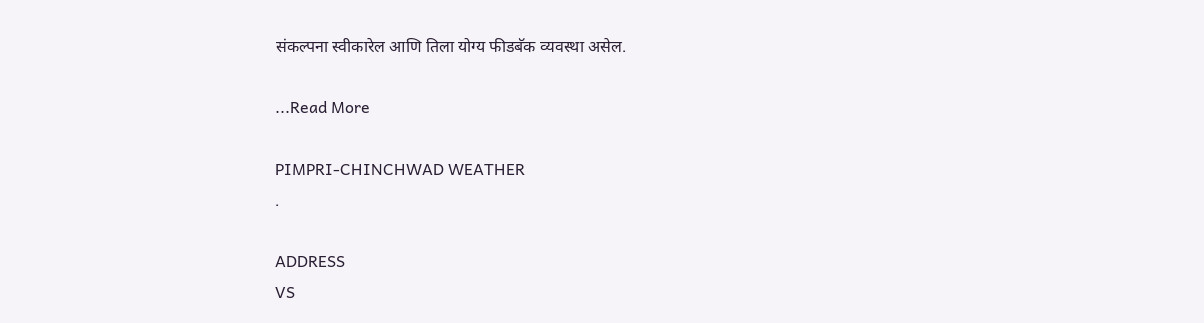संकल्पना स्वीकारेल आणि तिला योग्य फीडबॅक व्यवस्था असेल.

...Read More

PIMPRI-CHINCHWAD WEATHER
.

ADDRESS
VS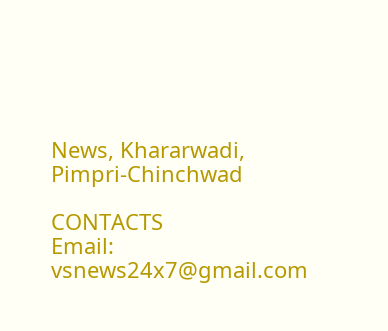News, Khararwadi,
Pimpri-Chinchwad

CONTACTS
Email: vsnews24x7@gmail.com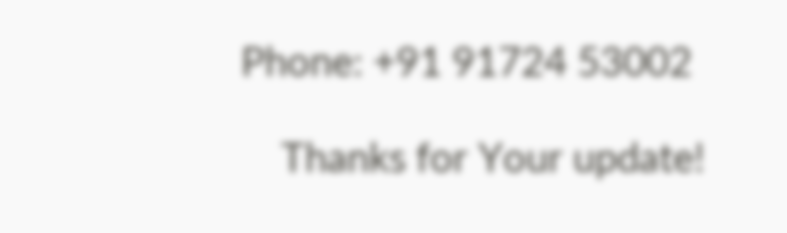Phone: +91 91724 53002

    Thanks for Your update!